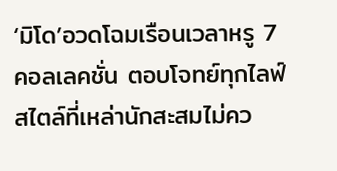‘มิโด’อวดโฉมเรือนเวลาหรู 7 คอลเลคชั่น ตอบโจทย์ทุกไลฟ์สไตล์ที่เหล่านักสะสมไม่คว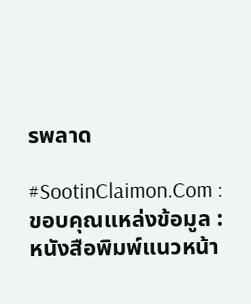รพลาด

#SootinClaimon.Com : ขอบคุณแหล่งข้อมูล : หนังสือพิมพ์แนวหน้า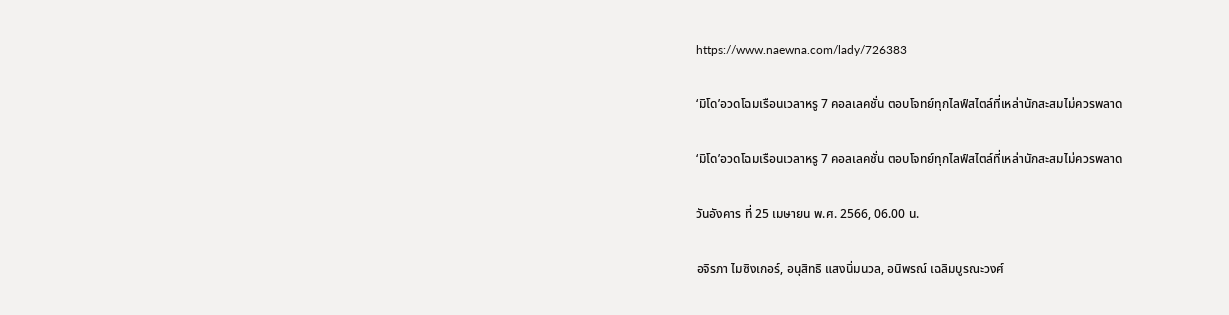https://www.naewna.com/lady/726383

‘มิโด’อวดโฉมเรือนเวลาหรู 7 คอลเลคชั่น ตอบโจทย์ทุกไลฟ์สไตล์ที่เหล่านักสะสมไม่ควรพลาด

‘มิโด’อวดโฉมเรือนเวลาหรู 7 คอลเลคชั่น ตอบโจทย์ทุกไลฟ์สไตล์ที่เหล่านักสะสมไม่ควรพลาด

วันอังคาร ที่ 25 เมษายน พ.ศ. 2566, 06.00 น.

อจิรภา ไมซิงเกอร์, อนุสิทธิ แสงนิ่มนวล, อนิพรณ์ เฉลิมบูรณะวงศ์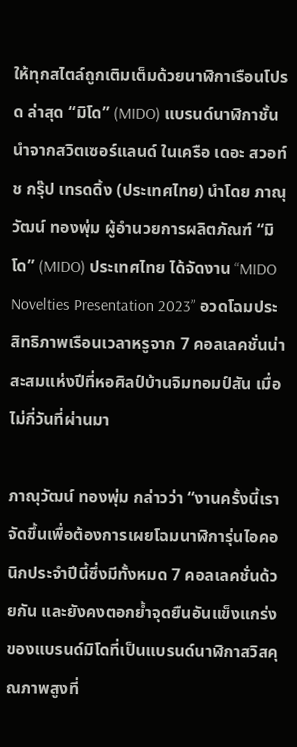ให้ทุกสไตล์ถูกเติมเต็มด้วยนาฬิกาเรือนโปรด ล่าสุด “มิโด” (MIDO) แบรนด์นาฬิกาชั้นนำจากสวิตเซอร์แลนด์ ในเครือ เดอะ สวอท์ช กรุ๊ป เทรดดิ้ง (ประเทศไทย) นำโดย ภาณุวัฒน์ ทองพุ่ม ผู้อำนวยการผลิตภัณฑ์ “มิโด” (MIDO) ประเทศไทย ได้จัดงาน “MIDO Novelties Presentation 2023” อวดโฉมประสิทธิภาพเรือนเวลาหรูจาก 7 คอลเลคชั่นน่าสะสมแห่งปีที่หอศิลป์บ้านจิมทอมป์สัน เมื่อไม่กี่วันที่ผ่านมา

ภาณุวัฒน์ ทองพุ่ม กล่าวว่า “งานครั้งนี้เราจัดขึ้นเพื่อต้องการเผยโฉมนาฬิการุ่นไอคอนิกประจำปีนี้ซึ่งมีทั้งหมด 7 คอลเลคชั่นด้วยกัน และยังคงตอกย้ำจุดยืนอันแข็งแกร่งของแบรนด์มิโดที่เป็นแบรนด์นาฬิกาสวิสคุณภาพสูงที่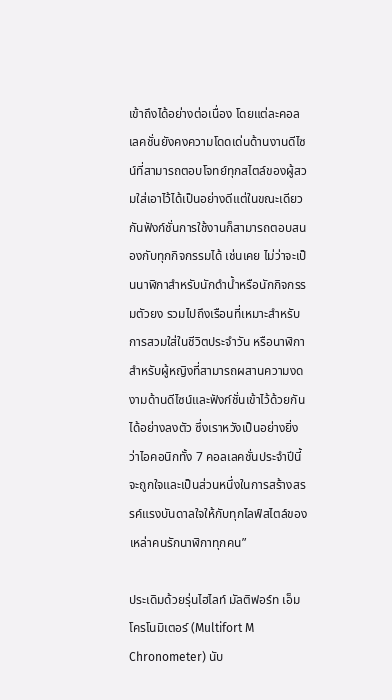เข้าถึงได้อย่างต่อเนื่อง โดยแต่ละคอลเลคชั่นยังคงความโดดเด่นด้านงานดีไซน์ที่สามารถตอบโจทย์ทุกสไตล์ของผู้สวมใส่เอาไว้ได้เป็นอย่างดีแต่ในขณะเดียวกันฟังก์ชั่นการใช้งานก็สามารถตอบสนองกับทุกกิจกรรมได้ เช่นเคย ไม่ว่าจะเป็นนาฬิกาสำหรับนักดำน้ำหรือนักกิจกรรมตัวยง รวมไปถึงเรือนที่เหมาะสำหรับการสวมใส่ในชีวิตประจำวัน หรือนาฬิกาสำหรับผู้หญิงที่สามารถผสานความงดงามด้านดีไซน์และฟังก์ชั่นเข้าไว้ด้วยกันได้อย่างลงตัว ซึ่งเราหวังเป็นอย่างยิ่งว่าไอคอนิกทั้ง 7 คอลเลคชั่นประจำปีนี้จะถูกใจและเป็นส่วนหนึ่งในการสร้างสรรค์แรงบันดาลใจให้กับทุกไลฟ์สไตล์ของเหล่าคนรักนาฬิกาทุกคน”

ประเดิมด้วยรุ่นไฮไลท์ มัลติฟอร์ท เอ็ม โครโนมิเตอร์ (Multifort M Chronometer) นับ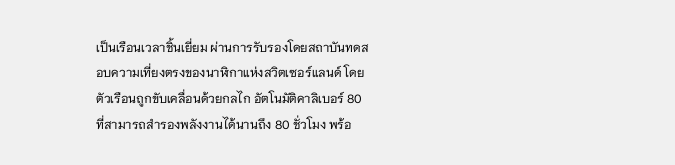เป็นเรือนเวลาชิ้นเยี่ยม ผ่านการรับรองโดยสถาบันทดสอบความเที่ยงตรงของนาฬิกาแห่งสวิตเซอร์แลนด์ โดยตัวเรือนถูกขับเคลื่อนด้วยกลไก อัตโนมัติคาลิเบอร์ 80 ที่สามารถสำรองพลังงานได้นานถึง 80 ชั่วโมง พร้อ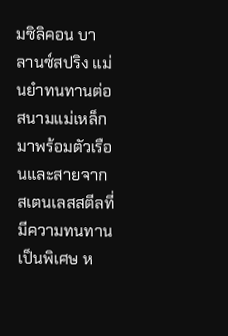มซิลิคอน บาลานซ์สปริง แม่นยำทนทานต่อสนามแม่เหล็ก มาพร้อมตัวเรือนและสายจากสเตนเลสสตีลที่มีความทนทานเป็นพิเศษ ห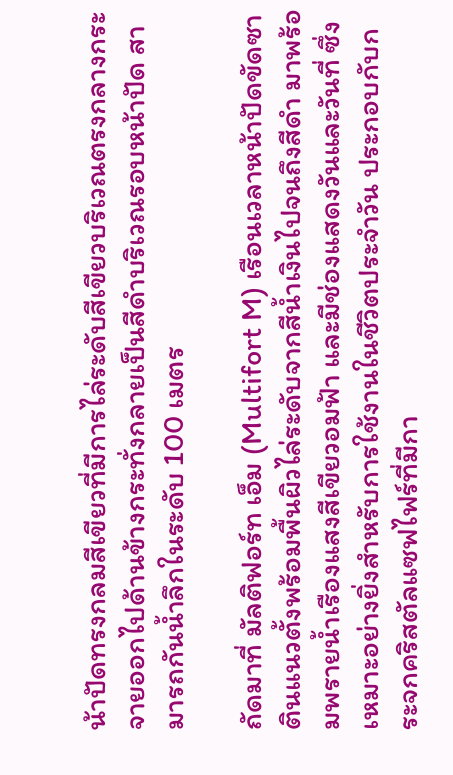น้าปัดทรงกลมสีเขียวที่มีการไล่ระดับสีเขียวบริเวณตรงกลางกระจายออกไปด้านข้างกระทั่งกลายเป็นสีดำบริเวณรอบหน้าปัด สามารถกันน้ำลึกในระดับ 100 เมตร

ถัดมาที่ มัลติฟอร์ท เอ็ม (Multifort M) เรือนเวลาหน้าปัดขัดซาตินแนวตั้งพร้อมพื้นผิวไล่ระดับจากสีน้ำเงินไปจนถึงสีดำ มาพร้อมพรายน้ำเรืองแสงสีเขียวอมฟ้า และมีช่องแสดงวันและวันที่ ซึ่งเหมาะอย่างยิ่งสำหรับการใช้งานในชีวิตประจำวัน ประกอบกับกระจกคริสตัลแซฟไฟร์ที่มีกา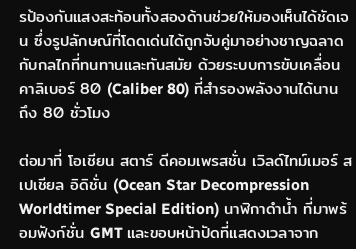รป้องกันแสงสะท้อนทั้งสองด้านช่วยให้มองเห็นได้ชัดเจน ซึ่งรูปลักษณ์ที่โดดเด่นได้ถูกจับคู่มาอย่างชาญฉลาดกับกลไกที่ทนทานและทันสมัย ด้วยระบบการขับเคลื่อนคาลิเบอร์ 80 (Caliber 80) ที่สำรองพลังงานได้นานถึง 80 ชั่วโมง

ต่อมาที่ โอเชียน สตาร์ ดีคอมเพรสชั่น เวิลด์ไทม์เมอร์ สเปเชียล อิดิชั่น (Ocean Star Decompression Worldtimer Special Edition) นาฬิกาดำน้ำ ที่มาพร้อมฟังก์ชั่น GMT และขอบหน้าปัดที่แสดงเวลาจาก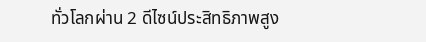ทั่วโลกผ่าน 2 ดีไซน์ประสิทธิภาพสูง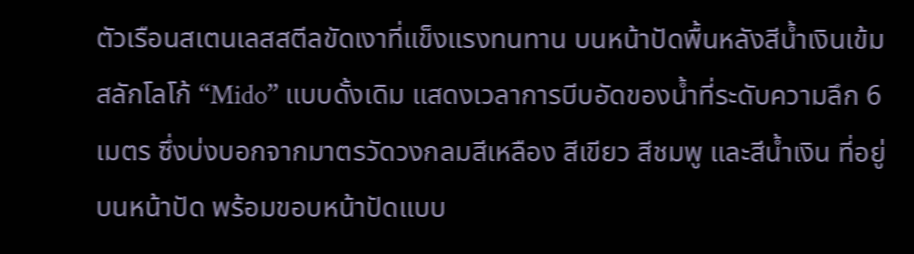ตัวเรือนสเตนเลสสตีลขัดเงาที่แข็งแรงทนทาน บนหน้าปัดพื้นหลังสีน้ำเงินเข้ม สลักโลโก้ “Mido” แบบดั้งเดิม แสดงเวลาการบีบอัดของน้ำที่ระดับความลึก 6 เมตร ซึ่งบ่งบอกจากมาตรวัดวงกลมสีเหลือง สีเขียว สีชมพู และสีน้ำเงิน ที่อยู่บนหน้าปัด พร้อมขอบหน้าปัดแบบ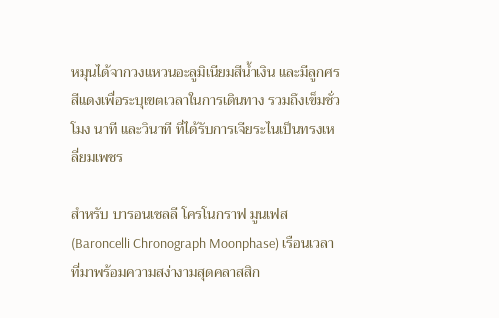หมุนได้จากวงแหวนอะลูมิเนียมสีน้ำเงิน และมีลูกศรสีแดงเพื่อระบุเขตเวลาในการเดินทาง รวมถึงเข็มชั่วโมง นาที และวินาที ที่ได้รับการเจียระไนเป็นทรงเหลี่ยมเพชร

สำหรับ บารอนเชลลี โครโนกราฟ มูนเฟส (Baroncelli Chronograph Moonphase) เรือนเวลาที่มาพร้อมความสง่างามสุดคลาสสิก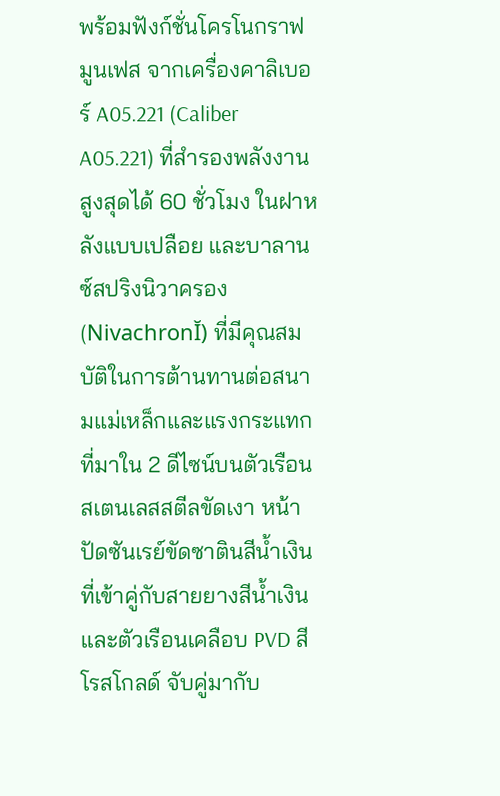พร้อมฟังก์ชั่นโครโนกราฟมูนเฟส จากเครื่องคาลิเบอร์ A05.221 (Caliber A05.221) ที่สำรองพลังงานสูงสุดได้ 60 ชั่วโมง ในฝาหลังแบบเปลือย และบาลานซ์สปริงนิวาครอง (NivachronĬ) ที่มีคุณสมบัติในการต้านทานต่อสนามแม่เหล็กและแรงกระแทก ที่มาใน 2 ดีไซน์บนตัวเรือนสเตนเลสสตีลขัดเงา หน้าปัดซันเรย์ขัดซาตินสีน้ำเงิน ที่เข้าคู่กับสายยางสีน้ำเงิน และตัวเรือนเคลือบ PVD สีโรสโกลด์ จับคู่มากับ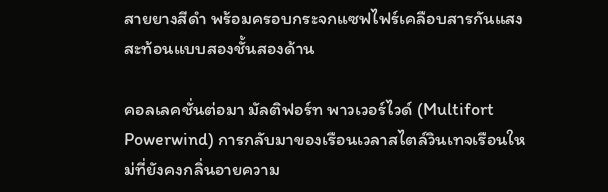สายยางสีดำ พร้อมครอบกระจกแซฟไฟร์เคลือบสารกันแสงสะท้อนแบบสองชั้นสองด้าน

คอลเลคชั่นต่อมา มัลติฟอร์ท พาวเวอร์ไวด์ (Multifort Powerwind) การกลับมาของเรือนเวลาสไตล์วินเทจเรือนใหม่ที่ยังคงกลิ่นอายความ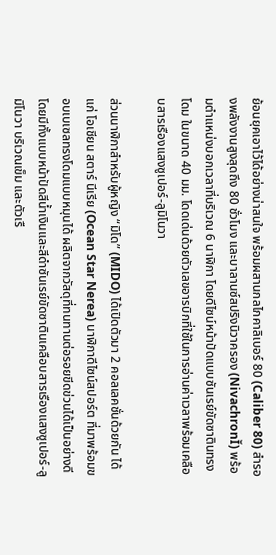ย้อนยุคเอาไว้ได้อย่างน่าสนใจ พร้อมผสานกลไกคาลิเบอร์ 80 (Caliber 80) สำรองพลังงานสูงสุดถึง 80 ชั่วโมง และบาลานซ์สปริงนิวาครอง (NivachronĬ) พร้อมตำแหน่งบอกเวลาที่บริเวณ 6 นาฬิกา โดยดีไซน์หน้าปัดแบบซันเรย์ขัดซาตินทรงโดม ในขนาด 40 มม. โดดเด่นด้วยตัวเลขอารบิกที่ใช้ในการอ่านค่าเวลาพร้อมเคลือบสารเรืองแสงซูเปอร์-ลูมิโนวา

ส่วนนาฬิกาสำหรับผู้หญิง “มิโด” (MIDO) ได้เปิดตัวมา 2 คอลเลคชั่นด้วยกัน ได้แก่ โอเชียน สตาร์ นีเรีย (Ocean Star Nerea) นาฬิกาดีไซน์สปอร์ต ที่มาพร้อมขอบเบเซลทรงโดมแบบหมุนได้ ผลิตจากวัสดุที่ทนทานต่อรอยขีดข่วนได้เป็นอย่างดี โดยมีทั้งแบบหน้าปัดสีน้ำเงินและสีดำซันเรย์ขัดซาตินเคลือบสารเรืองแสงซูเปอร์-ลูมิโนวา บริเวณเข็ม และตัวเรื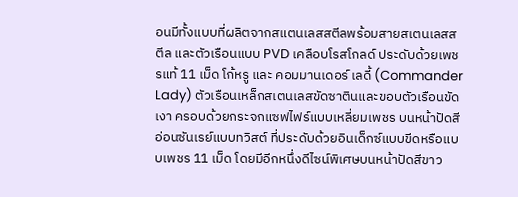อนมีทั้งแบบที่ผลิตจากสแตนเลสสตีลพร้อมสายสเตนเลสสตีล และตัวเรือนแบบ PVD เคลือบโรสโกลด์ ประดับด้วยเพชรแท้ 11 เม็ด โก้หรู และ คอมมานเดอร์ เลดี้ (Commander Lady) ตัวเรือนเหล็กสเตนเลสขัดซาตินและขอบตัวเรือนขัดเงา ครอบด้วยกระจกแซฟไฟร์แบบเหลี่ยมเพชร บนหน้าปัดสีอ่อนซันเรย์แบบทวิสต์ ที่ประดับด้วยอินเด็กซ์แบบขีดหรือแบบเพชร 11 เม็ด โดยมีอีกหนึ่งดีไซน์พิเศษบนหน้าปัดสีขาว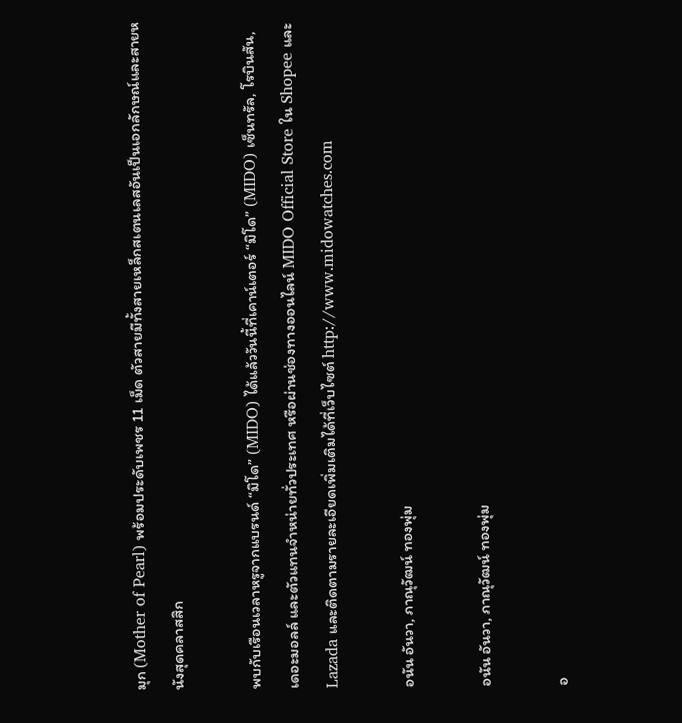มุก (Mother of Pearl) พร้อมประดับเพชร 11 เม็ด ตัวสายมีทั้งสายเหล็กสเตนเลสอันเป็นเอกลักษณ์และสายหนังสุดคลาสสิก

พบกับเรือนเวลาหรูจากแบรนด์ “มิโด” (MIDO) ได้แล้ววันนี้ที่เคาน์เตอร์ “มิโด” (MIDO) เซ็นทรัล, โรบินสัน, เดอะมอลล์ และตัวแทนจำหน่ายทั่วประเทศ หรือผ่านช่องทางออนไลน์ MIDO Official Store ใน Shopee และ Lazada และติดตามรายละเอียดเพิ่มเติมได้ที่เว็บไซต์ http://www.midowatches.com

อนัน อันวา, ภาณุวัฒน์ ทองพุ่ม

อนัน อันวา, ภาณุวัฒน์ ทองพุ่ม

อ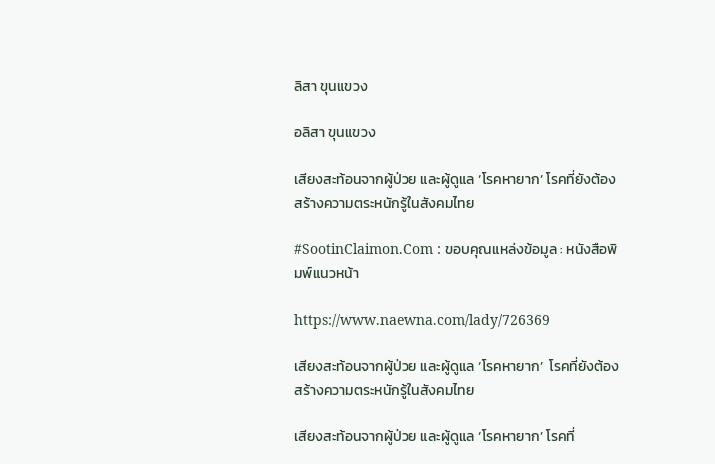ลิสา ขุนแขวง

อลิสา ขุนแขวง

เสียงสะท้อนจากผู้ป่วย และผู้ดูแล ‘โรคหายาก’ โรคที่ยังต้องสร้างความตระหนักรู้ในสังคมไทย

#SootinClaimon.Com : ขอบคุณแหล่งข้อมูล : หนังสือพิมพ์แนวหน้า

https://www.naewna.com/lady/726369

เสียงสะท้อนจากผู้ป่วย และผู้ดูแล ‘โรคหายาก’  โรคที่ยังต้องสร้างความตระหนักรู้ในสังคมไทย

เสียงสะท้อนจากผู้ป่วย และผู้ดูแล ‘โรคหายาก’ โรคที่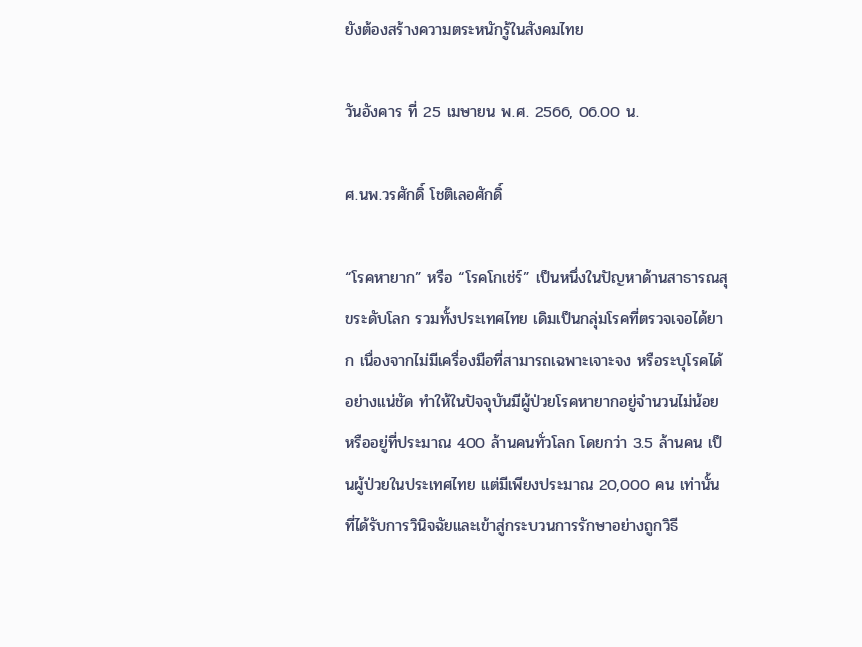ยังต้องสร้างความตระหนักรู้ในสังคมไทย

วันอังคาร ที่ 25 เมษายน พ.ศ. 2566, 06.00 น.

ศ.นพ.วรศักดิ์ โชติเลอศักดิ์

“โรคหายาก” หรือ “โรคโกเช่ร์” เป็นหนึ่งในปัญหาด้านสาธารณสุขระดับโลก รวมทั้งประเทศไทย เดิมเป็นกลุ่มโรคที่ตรวจเจอได้ยาก เนื่องจากไม่มีเครื่องมือที่สามารถเฉพาะเจาะจง หรือระบุโรคได้อย่างแน่ชัด ทำให้ในปัจจุบันมีผู้ป่วยโรคหายากอยู่จำนวนไม่น้อยหรืออยู่ที่ประมาณ 400 ล้านคนทั่วโลก โดยกว่า 3.5 ล้านคน เป็นผู้ป่วยในประเทศไทย แต่มีเพียงประมาณ 20,000 คน เท่านั้นที่ได้รับการวินิจฉัยและเข้าสู่กระบวนการรักษาอย่างถูกวิธี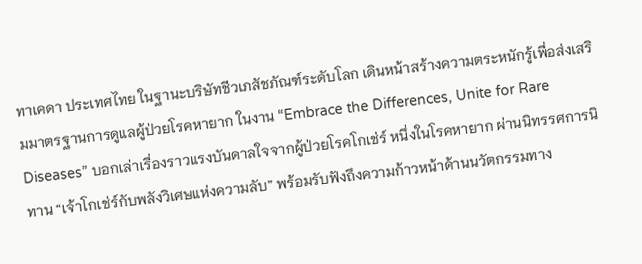ทาเคดา ประเทศไทย ในฐานะบริษัทชีวเภสัชภัณฑ์ระดับโลก เดินหน้าสร้างความตระหนักรู้เพื่อส่งเสริมมาตรฐานการดูแลผู้ป่วยโรคหายาก ในงาน “Embrace the Differences, Unite for Rare Diseases” บอกเล่าเรื่องราวแรงบันดาลใจจากผู้ป่วยโรคโกเช่ร์ หนึ่งในโรคหายาก ผ่านนิทรรศการนิทาน “เจ้าโกเช่ร์กับพลังวิเศษแห่งความลับ” พร้อมรับฟังถึงความก้าวหน้าด้านนวัตกรรมทาง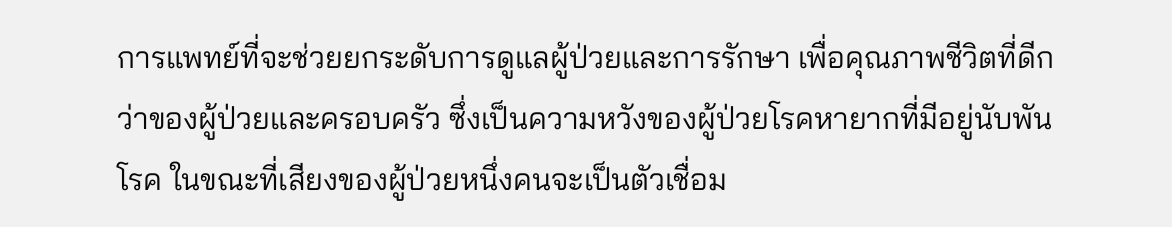การแพทย์ที่จะช่วยยกระดับการดูแลผู้ป่วยและการรักษา เพื่อคุณภาพชีวิตที่ดีกว่าของผู้ป่วยและครอบครัว ซึ่งเป็นความหวังของผู้ป่วยโรคหายากที่มีอยู่นับพันโรค ในขณะที่เสียงของผู้ป่วยหนึ่งคนจะเป็นตัวเชื่อม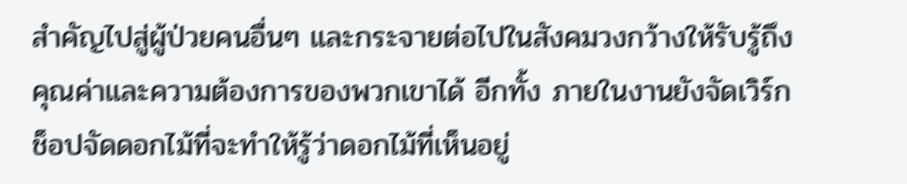สำคัญไปสู่ผู้ป่วยคนอื่นๆ และกระจายต่อไปในสังคมวงกว้างให้รับรู้ถึงคุณค่าและความต้องการของพวกเขาได้ อีกทั้ง ภายในงานยังจัดเวิร์กช็อปจัดดอกไม้ที่จะทำให้รู้ว่าดอกไม้ที่เห็นอยู่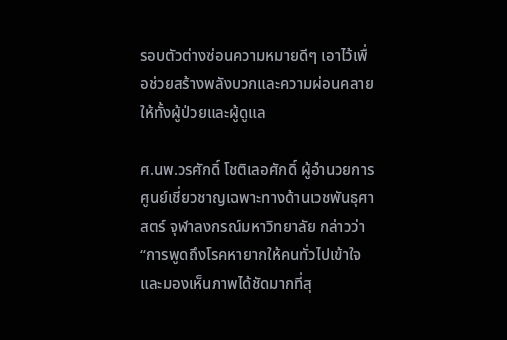รอบตัวต่างซ่อนความหมายดีๆ เอาไว้เพื่อช่วยสร้างพลังบวกและความผ่อนคลายให้ทั้งผู้ป่วยและผู้ดูแล

ศ.นพ.วรศักดิ์ โชติเลอศักดิ์ ผู้อำนวยการศูนย์เชี่ยวชาญเฉพาะทางด้านเวชพันธุศาสตร์ จุฬาลงกรณ์มหาวิทยาลัย กล่าวว่า “การพูดถึงโรคหายากให้คนทั่วไปเข้าใจ และมองเห็นภาพได้ชัดมากที่สุ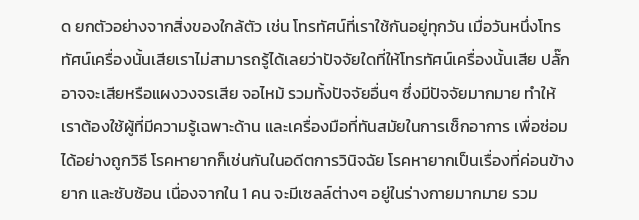ด ยกตัวอย่างจากสิ่งของใกล้ตัว เช่น โทรทัศน์ที่เราใช้กันอยู่ทุกวัน เมื่อวันหนึ่งโทรทัศน์เครื่องนั้นเสียเราไม่สามารถรู้ได้เลยว่าปัจจัยใดที่ให้โทรทัศน์เครื่องนั้นเสีย ปลั๊กอาจจะเสียหรือแผงวงจรเสีย จอไหม้ รวมทั้งปัจจัยอื่นๆ ซึ่งมีปัจจัยมากมาย ทำให้เราต้องใช้ผู้ที่มีความรู้เฉพาะด้าน และเครื่องมือที่ทันสมัยในการเช็กอาการ เพื่อซ่อมได้อย่างถูกวิธี โรคหายากก็เช่นกันในอดีตการวินิจฉัย โรคหายากเป็นเรื่องที่ค่อนข้างยาก และซับซ้อน เนื่องจากใน 1 คน จะมีเซลล์ต่างๆ อยู่ในร่างกายมากมาย รวม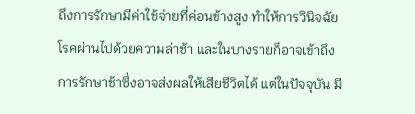ถึงการรักษามีค่าใช้จ่ายที่ค่อนข้างสูง ทำให้การวินิจฉัยโรคผ่านไปด้วยความล่าช้า และในบางรายก็อาจเข้าถึงการรักษาช้าซึ่งอาจส่งผลให้เสียชีวิตได้ แต่ในปัจจุบัน มี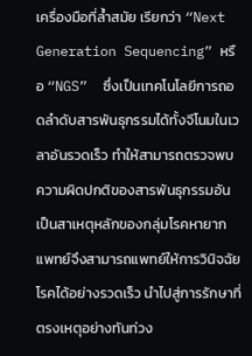เครื่องมือที่ล้ำสมัย เรียกว่า “Next Generation Sequencing” หรือ “NGS”  ซึ่งเป็นเทคโนโลยีการถอดลำดับสารพันธุกรรมได้ทั้งจีโนมในเวลาอันรวดเร็ว ทำให้สามารถตรวจพบความผิดปกติของสารพันธุกรรมอันเป็นสาเหตุหลักของกลุ่มโรคหายากแพทย์จึงสามารถแพทย์ให้การวินิจฉัยโรคได้อย่างรวดเร็ว นำไปสู่การรักษาที่ตรงเหตุอย่างทันท่วง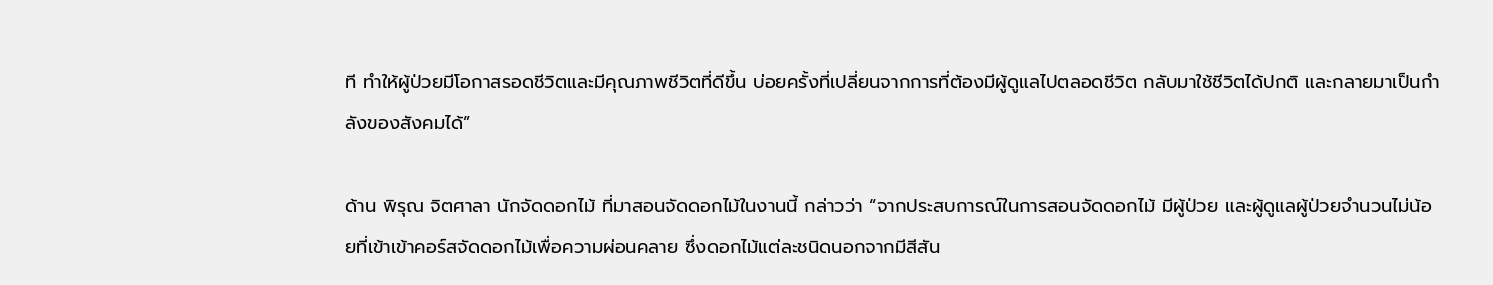ที ทำให้ผู้ป่วยมีโอกาสรอดชีวิตและมีคุณภาพชีวิตที่ดีขึ้น บ่อยครั้งที่เปลี่ยนจากการที่ต้องมีผู้ดูแลไปตลอดชีวิต กลับมาใช้ชีวิตได้ปกติ และกลายมาเป็นกำลังของสังคมได้”

ด้าน พิรุณ จิตศาลา นักจัดดอกไม้ ที่มาสอนจัดดอกไม้ในงานนี้ กล่าวว่า “จากประสบการณ์ในการสอนจัดดอกไม้ มีผู้ป่วย และผู้ดูแลผู้ป่วยจำนวนไม่น้อยที่เข้าเข้าคอร์สจัดดอกไม้เพื่อความผ่อนคลาย ซึ่งดอกไม้แต่ละชนิดนอกจากมีสีสัน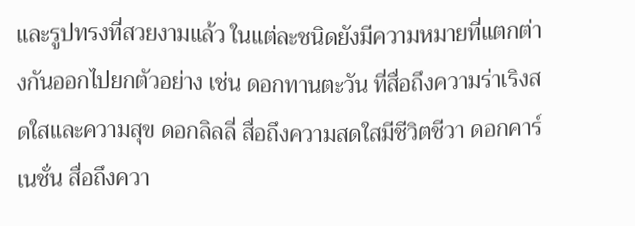และรูปทรงที่สวยงามแล้ว ในแต่ละชนิดยังมีความหมายที่แตกต่างกันออกไปยกตัวอย่าง เช่น ดอกทานตะวัน ที่สื่อถึงความร่าเริงสดใสและความสุข ดอกลิลลี่ สื่อถึงความสดใสมีชีวิตชีวา ดอกคาร์เนชั่น สื่อถึงควา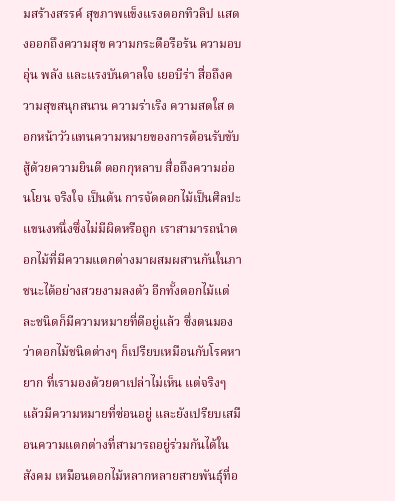มสร้างสรรค์ สุขภาพแข็งแรงดอกทิวลิป แสดงออกถึงความสุข ความกระตือรือร้น ความอบอุ่น พลัง และแรงบันดาลใจ เยอบีร่า สื่อถึงความสุขสนุกสนาน ความร่าเริง ความสดใส ดอกหน้าวัวแทนความหมายของการต้อนรับขับสู้ด้วยความยินดี ดอกกุหลาบ สื่อถึงความอ่อนโยน จริงใจ เป็นต้น การจัดดอกไม้เป็นศิลปะแขนงหนึ่งซึ่งไม่มีผิดหรือถูก เราสามารถนำดอกไม้ที่มีความแตกต่างมาผสมผสานกันในภาชนะได้อย่างสวยงามลงตัว อีกทั้งดอกไม้แต่ละชนิดก็มีความหมายที่ดีอยู่แล้ว ซึ่งตนมองว่าดอกไม้ชนิดต่างๆ ก็เปรียบเหมือนกับโรคหายาก ที่เรามองด้วยตาเปล่าไม่เห็น แต่จริงๆ แล้วมีความหมายที่ซ่อนอยู่ และยังเปรียบเสมือนความแตกต่างที่สามารถอยู่ร่วมกันได้ในสังคม เหมือนดอกไม้หลากหลายสายพันธุ์ที่อ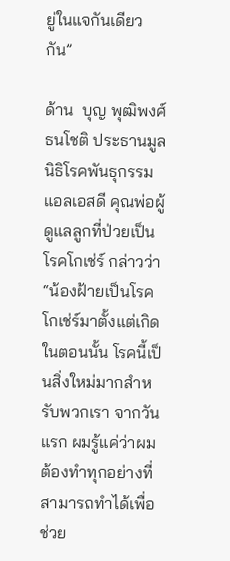ยู่ในแจกันเดียวกัน”

ด้าน  บุญ พุฒิพงศ์ธนโชติ ประธานมูลนิธิโรคพันธุกรรมแอลเอสดี คุณพ่อผู้ดูแลลูกที่ป่วยเป็นโรคโกเช่ร์ กล่าวว่า “น้องฝ้ายเป็นโรคโกเช่ร์มาตั้งแต่เกิด ในตอนนั้น โรคนี้เป็นสิ่งใหม่มากสำหรับพวกเรา จากวันแรก ผมรู้แค่ว่าผมต้องทำทุกอย่างที่สามารถทำได้เพื่อช่วย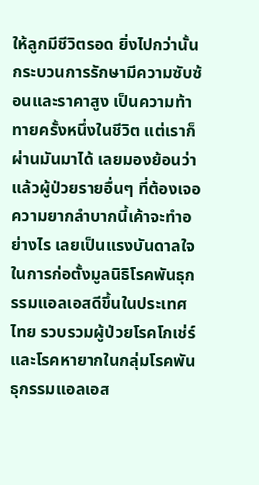ให้ลูกมีชีวิตรอด ยิ่งไปกว่านั้นกระบวนการรักษามีความซับซ้อนและราคาสูง เป็นความท้าทายครั้งหนึ่งในชีวิต แต่เราก็ผ่านมันมาได้ เลยมองย้อนว่าแล้วผู้ป่วยรายอื่นๆ ที่ต้องเจอความยากลำบากนี้เค้าจะทำอย่างไร เลยเป็นแรงบันดาลใจในการก่อตั้งมูลนิธิโรคพันธุกรรมแอลเอสดีขึ้นในประเทศไทย รวบรวมผู้ป่วยโรคโกเช่ร์และโรคหายากในกลุ่มโรคพันธุกรรมแอลเอส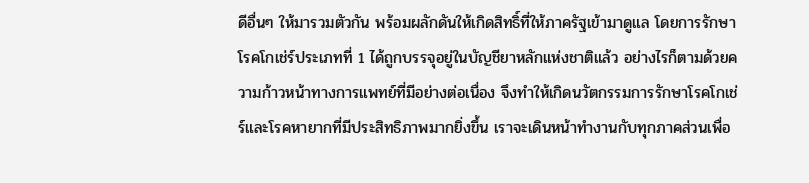ดีอื่นๆ ให้มารวมตัวกัน พร้อมผลักดันให้เกิดสิทธิ์ที่ให้ภาครัฐเข้ามาดูแล โดยการรักษาโรคโกเช่ร์ประเภทที่ 1 ได้ถูกบรรจุอยู่ในบัญชียาหลักแห่งชาติแล้ว อย่างไรก็ตามด้วยความก้าวหน้าทางการแพทย์ที่มีอย่างต่อเนื่อง จึงทำให้เกิดนวัตกรรมการรักษาโรคโกเช่ร์และโรคหายากที่มีประสิทธิภาพมากยิ่งขึ้น เราจะเดินหน้าทำงานกับทุกภาคส่วนเพื่อ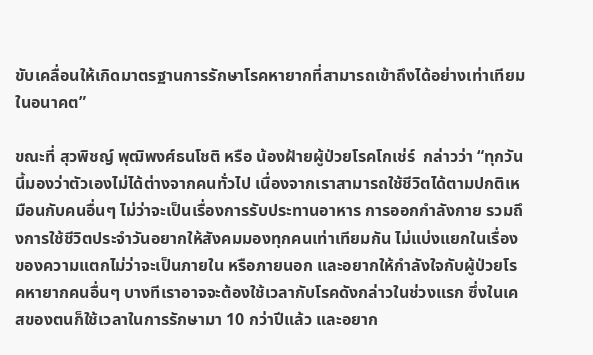ขับเคลื่อนให้เกิดมาตรฐานการรักษาโรคหายากที่สามารถเข้าถึงได้อย่างเท่าเทียมในอนาคต”

ขณะที่ สุวพิชญ์ พุฒิพงศ์ธนโชติ หรือ น้องฝ้ายผู้ป่วยโรคโกเช่ร์  กล่าวว่า “ทุกวันนี้มองว่าตัวเองไม่ได้ต่างจากคนทั่วไป เนื่องจากเราสามารถใช้ชีวิตได้ตามปกติเหมือนกับคนอื่นๆ ไม่ว่าจะเป็นเรื่องการรับประทานอาหาร การออกกำลังกาย รวมถึงการใช้ชีวิตประจำวันอยากให้สังคมมองทุกคนเท่าเทียมกัน ไม่แบ่งแยกในเรื่องของความแตกไม่ว่าจะเป็นภายใน หรือภายนอก และอยากให้กำลังใจกับผู้ป่วยโรคหายากคนอื่นๆ บางทีเราอาจจะต้องใช้เวลากับโรคดังกล่าวในช่วงแรก ซึ่งในเคสของตนก็ใช้เวลาในการรักษามา 10 กว่าปีแล้ว และอยาก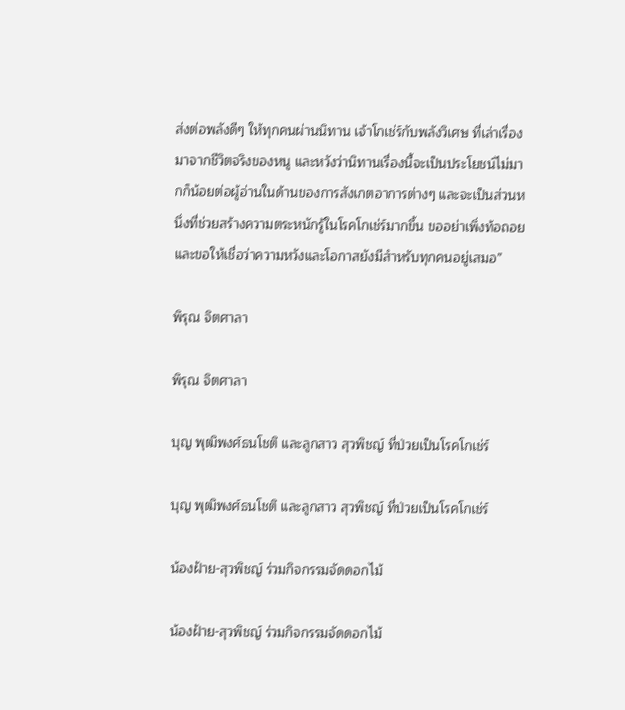ส่งต่อพลังดีๆ ให้ทุกคนผ่านนิทาน เจ้าโกเช่ร์กับพลังวิเศษ ที่เล่าเรื่องมาจากชีวิตจริงของหนู และหวังว่านิทานเรื่องนี้จะเป็นประโยชน์ไม่มากก็น้อยต่อผู้อ่านในด้านของการสังเกตอาการต่างๆ และจะเป็นส่วนหนึ่งที่ช่วยสร้างความตระหนักรู้ในโรคโกเช่ร์มากขึ้น ขออย่าเพิ่งท้อถอย และขอให้เชื่อว่าความหวังและโอกาสยังมีสำหรับทุกคนอยู่เสมอ”

พิรุณ จิตศาลา

พิรุณ จิตศาลา

บุญ พุฒิพงศ์ธนโชติ และลูกสาว สุวพิชญ์ ที่ป่วยเป็นโรคโกเช่ร์

บุญ พุฒิพงศ์ธนโชติ และลูกสาว สุวพิชญ์ ที่ป่วยเป็นโรคโกเช่ร์

น้องฝ้าย-สุวพิชญ์ ร่วมกิจกรรมจัดดอกไม้

น้องฝ้าย-สุวพิชญ์ ร่วมกิจกรรมจัดดอกไม้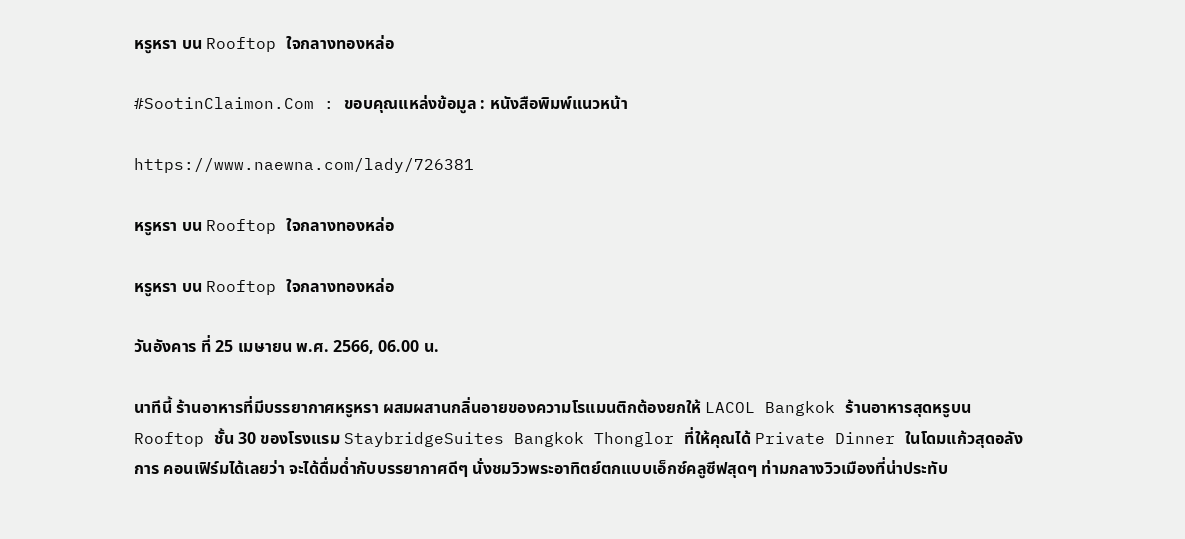หรูหรา บน Rooftop ใจกลางทองหล่อ

#SootinClaimon.Com : ขอบคุณแหล่งข้อมูล : หนังสือพิมพ์แนวหน้า

https://www.naewna.com/lady/726381

หรูหรา บน Rooftop ใจกลางทองหล่อ

หรูหรา บน Rooftop ใจกลางทองหล่อ

วันอังคาร ที่ 25 เมษายน พ.ศ. 2566, 06.00 น.

นาทีนี้ ร้านอาหารที่มีบรรยากาศหรูหรา ผสมผสานกลิ่นอายของความโรแมนติกต้องยกให้ LACOL Bangkok ร้านอาหารสุดหรูบน Rooftop ชั้น 30 ของโรงแรม StaybridgeSuites Bangkok Thonglor ที่ให้คุณได้ Private Dinner ในโดมแก้วสุดอลังการ คอนเฟิร์มได้เลยว่า จะได้ดื่มด่ำกับบรรยากาศดีๆ นั่งชมวิวพระอาทิตย์ตกแบบเอ็กซ์คลูซีฟสุดๆ ท่ามกลางวิวเมืองที่น่าประทับ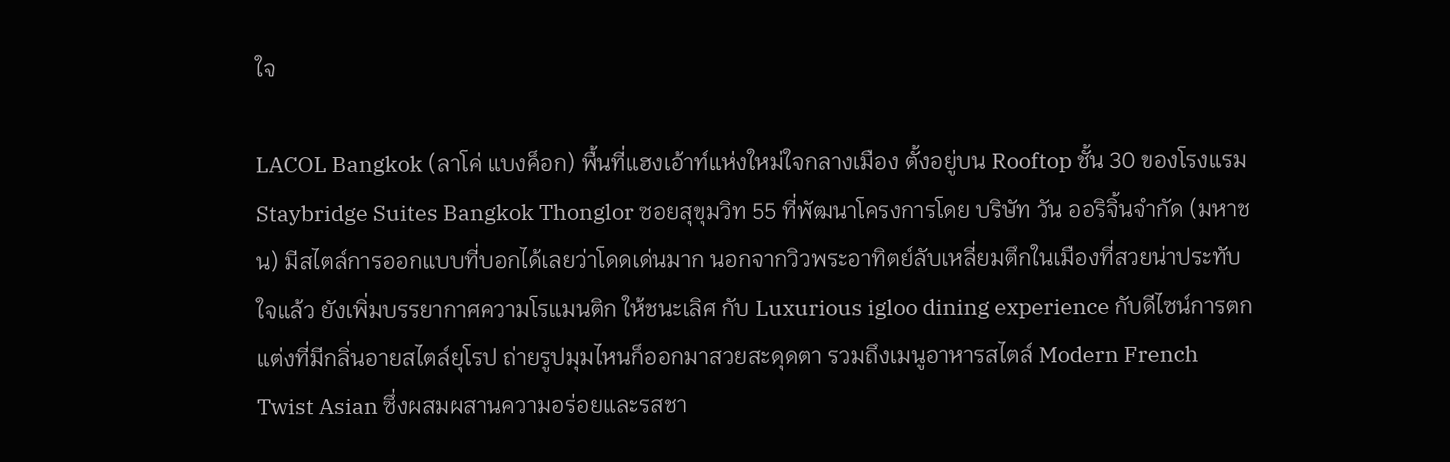ใจ

LACOL Bangkok (ลาโค่ แบงค็อก) พื้นที่แฮงเอ้าท์แห่งใหม่ใจกลางเมือง ตั้งอยู่บน Rooftop ชั้น 30 ของโรงแรม Staybridge Suites Bangkok Thonglor ซอยสุขุมวิท 55 ที่พัฒนาโครงการโดย บริษัท วัน ออริจิ้นจำกัด (มหาชน) มีสไตล์การออกแบบที่บอกได้เลยว่าโดดเด่นมาก นอกจากวิวพระอาทิตย์ลับเหลี่ยมตึกในเมืองที่สวยน่าประทับใจแล้ว ยังเพิ่มบรรยากาศความโรแมนติก ให้ชนะเลิศ กับ Luxurious igloo dining experience กับดีไซน์การตกแต่งที่มีกลิ่นอายสไตล์ยุโรป ถ่ายรูปมุมไหนก็ออกมาสวยสะดุดตา รวมถึงเมนูอาหารสไตล์ Modern French Twist Asian ซึ่งผสมผสานความอร่อยและรสชา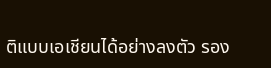ติแบบเอเชียนได้อย่างลงตัว รอง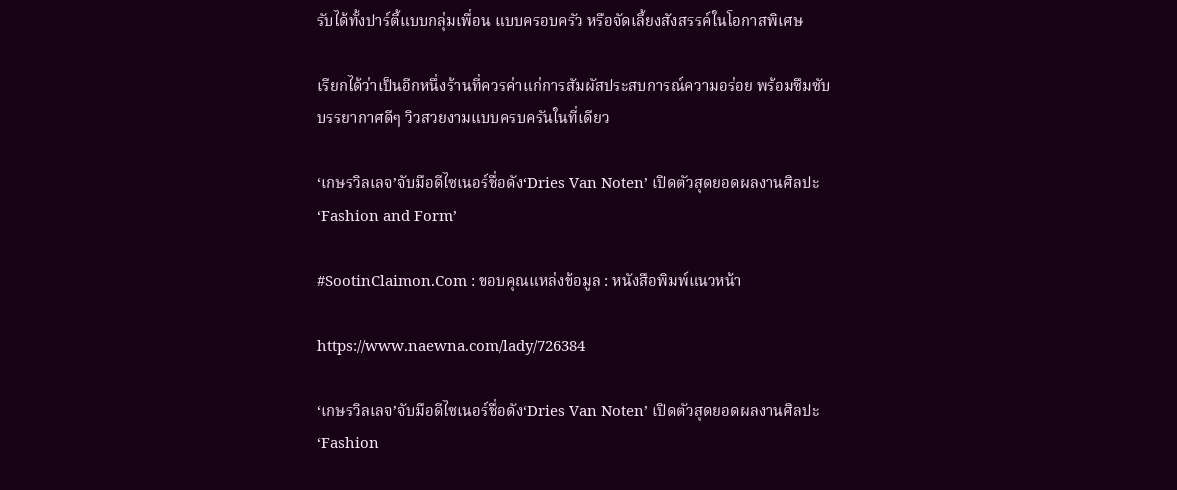รับได้ทั้งปาร์ตี้แบบกลุ่มเพื่อน แบบครอบครัว หรือจัดเลี้ยงสังสรรค์ในโอกาสพิเศษ

เรียกได้ว่าเป็นอีกหนึ่งร้านที่ควรค่าแก่การสัมผัสประสบการณ์ความอร่อย พร้อมซึมซับบรรยากาศดีๆ วิวสวยงามแบบครบครันในที่เดียว

‘เกษรวิลเลจ’จับมือดีไซเนอร์ชื่อดัง‘Dries Van Noten’ เปิดตัวสุดยอดผลงานศิลปะ‘Fashion and Form’

#SootinClaimon.Com : ขอบคุณแหล่งข้อมูล : หนังสือพิมพ์แนวหน้า

https://www.naewna.com/lady/726384

‘เกษรวิลเลจ’จับมือดีไซเนอร์ชื่อดัง‘Dries Van Noten’ เปิดตัวสุดยอดผลงานศิลปะ‘Fashion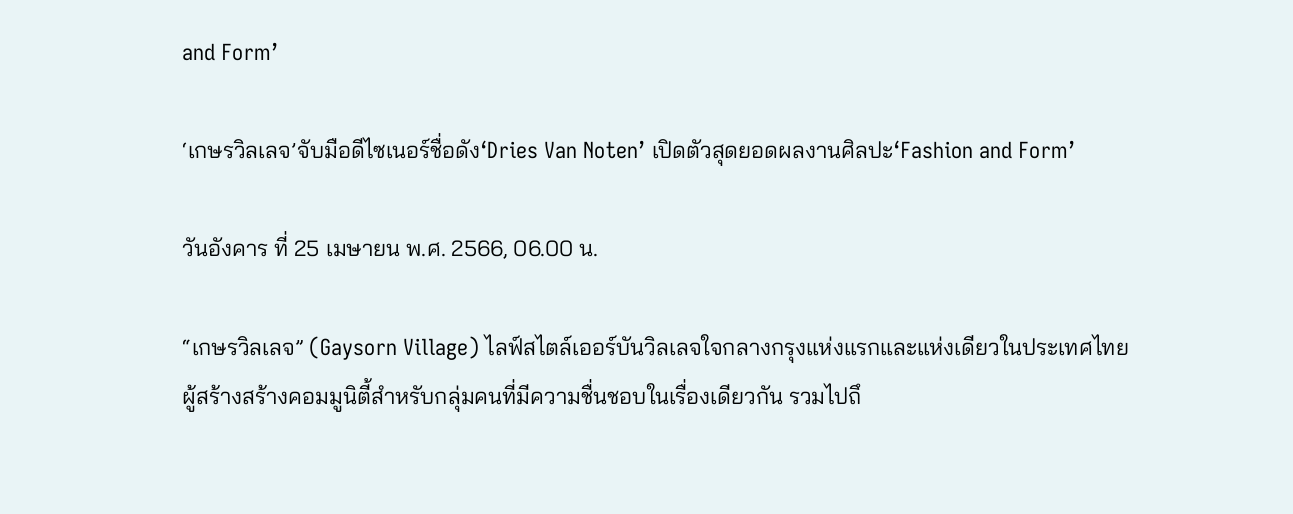and Form’

‘เกษรวิลเลจ’จับมือดีไซเนอร์ชื่อดัง‘Dries Van Noten’ เปิดตัวสุดยอดผลงานศิลปะ‘Fashion and Form’

วันอังคาร ที่ 25 เมษายน พ.ศ. 2566, 06.00 น.

“เกษรวิลเลจ” (Gaysorn Village) ไลฟ์สไตล์เออร์บันวิลเลจใจกลางกรุงแห่งแรกและแห่งเดียวในประเทศไทยผู้สร้างสร้างคอมมูนิตี้สำหรับกลุ่มคนที่มีความชื่นชอบในเรื่องเดียวกัน รวมไปถึ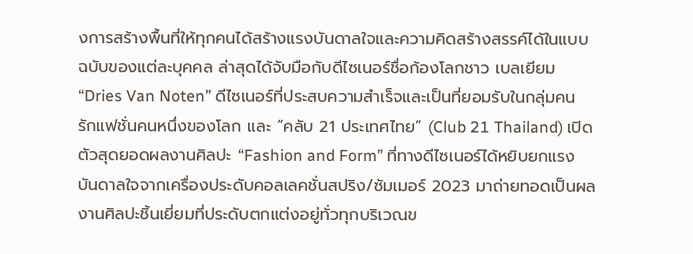งการสร้างพื้นที่ให้ทุกคนได้สร้างแรงบันดาลใจและความคิดสร้างสรรค์ได้ในแบบฉบับของแต่ละบุคคล ล่าสุดได้จับมือกับดีไซเนอร์ชื่อก้องโลกชาว เบลเยียม “Dries Van Noten” ดีไซเนอร์ที่ประสบความสำเร็จและเป็นที่ยอมรับในกลุ่มคนรักแฟชั่นคนหนึ่งของโลก และ “คลับ 21 ประเทศไทย” (Club 21 Thailand) เปิดตัวสุดยอดผลงานศิลปะ “Fashion and Form” ที่ทางดีไซเนอร์ได้หยิบยกแรงบันดาลใจจากเครื่องประดับคอลเลคชั่นสปริง/ซัมเมอร์ 2023 มาถ่ายทอดเป็นผลงานศิลปะชิ้นเยี่ยมที่ประดับตกแต่งอยู่ทั่วทุกบริเวณข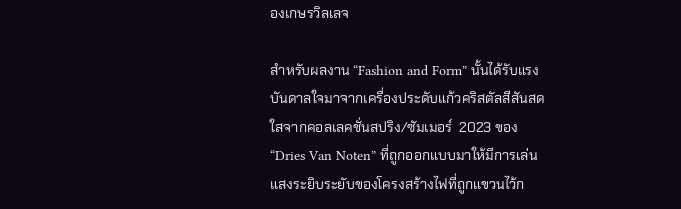องเกษรวิลเลจ

สำหรับผลงาน “Fashion and Form” นั้นได้รับแรงบันดาลใจมาจากเครื่องประดับแก้วคริสตัลสีสันสดใสจากคอลเลคชั่นสปริง/ซัมเมอร์  2023 ของ “Dries Van Noten” ที่ถูกออกแบบมาให้มีการเล่นแสงระยิบระยับของโครงสร้างไฟที่ถูกแขวนไว้ก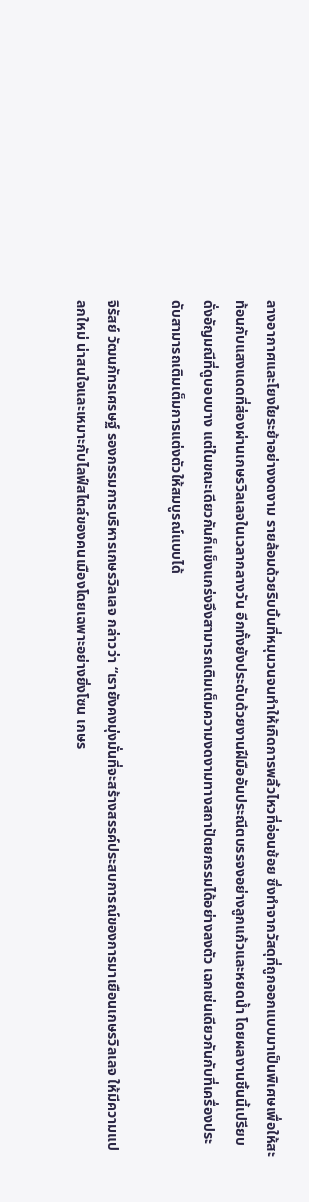ลางอากาศและโยงใยระย้าอย่างงดงาม รายล้อมด้วยริบบิ้นที่หมุนวนจนทำให้เกิดการพลิ้วไหวที่อ่อนช้อย ซึ่งทำจากวัสดุที่ถูกออกแบบมาเป็นพิเศษเพื่อให้สะท้อนกับแสงแดดที่ส่องผ่านเกษรวิลเลจในเวลากลางวัน อีกทั้งยังประดับด้วยงานฝีมืออันประณีตบรรจงอย่างลูกแก้วและหยดน้ำ โดยผลงานชิ้นนี้เปรียบดั่งอัญมณีที่ดูบอบบาง แต่ในขณะเดียวกันก็แข็งแกร่งจึงสามารถเติมเต็มความงดงามทางสถาปัตยกรรมได้อย่างลงตัว เฉกเช่นเดียวกันกับที่เครื่องประดับสามารถเติมเต็มการแต่งตัวให้สมบูรณ์แบบได้

จิรัสย์ วัฒนภัทรเศรษฐ์ รองกรรมการบริหารเกษรวิลเลจ กล่าวว่า “เรายังคงมุ่งมั่นที่จะสร้างสรรค์ประสบการณ์ของการมาเยือนเกษรวิลเลจ ให้มีความแปลกใหม่ น่าสนใจและเหมาะกับไลฟ์สไตล์ของคนเมืองโดยเฉพาะอย่างยิ่งโซน เกษร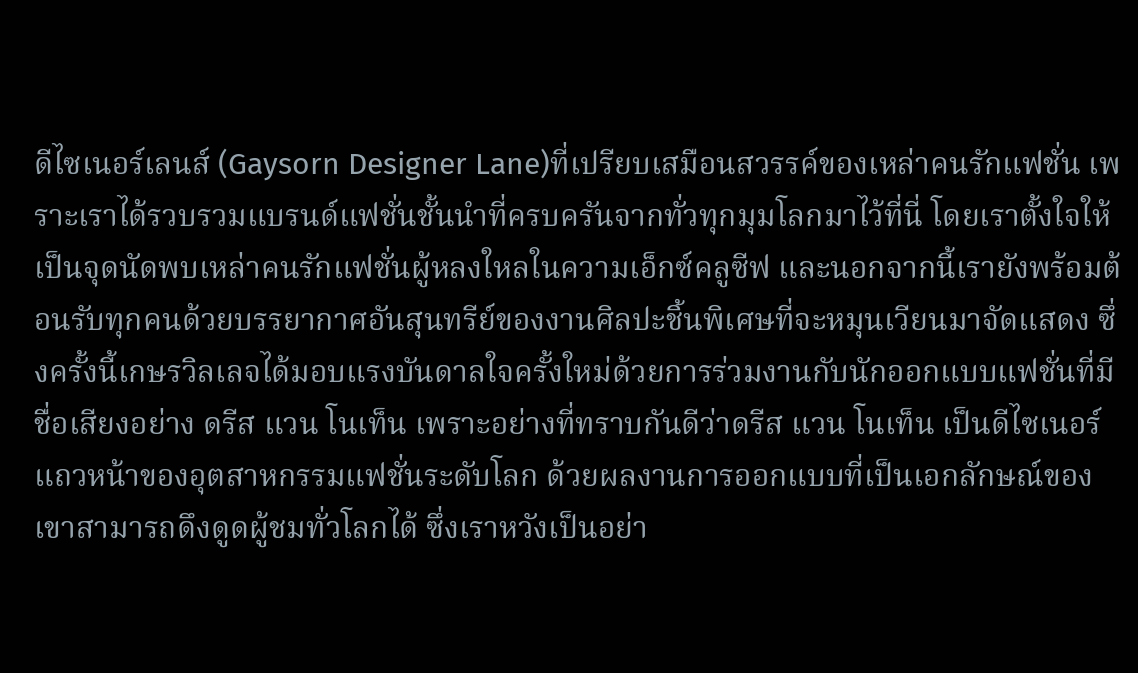ดีไซเนอร์เลนส์ (Gaysorn Designer Lane)ที่เปรียบเสมือนสวรรค์ของเหล่าคนรักแฟชั่น เพราะเราได้รวบรวมแบรนด์แฟชั่นชั้นนำที่ครบครันจากทั่วทุกมุมโลกมาไว้ที่นี่ โดยเราตั้งใจให้เป็นจุดนัดพบเหล่าคนรักแฟชั่นผู้หลงใหลในความเอ็กซ์คลูซีฟ และนอกจากนี้เรายังพร้อมต้อนรับทุกคนด้วยบรรยากาศอันสุนทรีย์ของงานศิลปะชิ้นพิเศษที่จะหมุนเวียนมาจัดแสดง ซึ่งครั้งนี้เกษรวิลเลจได้มอบแรงบันดาลใจครั้งใหม่ด้วยการร่วมงานกับนักออกแบบแฟชั่นที่มีชื่อเสียงอย่าง ดรีส แวน โนเท็น เพราะอย่างที่ทราบกันดีว่าดรีส แวน โนเท็น เป็นดีไซเนอร์แถวหน้าของอุตสาหกรรมแฟชั่นระดับโลก ด้วยผลงานการออกแบบที่เป็นเอกลักษณ์ของเขาสามารถดึงดูดผู้ชมทั่วโลกได้ ซึ่งเราหวังเป็นอย่า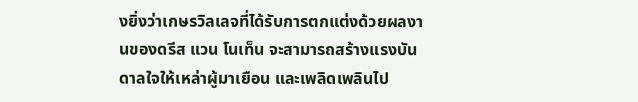งยิ่งว่าเกษรวิลเลจที่ได้รับการตกแต่งด้วยผลงานของดรีส แวน โนเท็น จะสามารถสร้างแรงบันดาลใจให้เหล่าผู้มาเยือน และเพลิดเพลินไป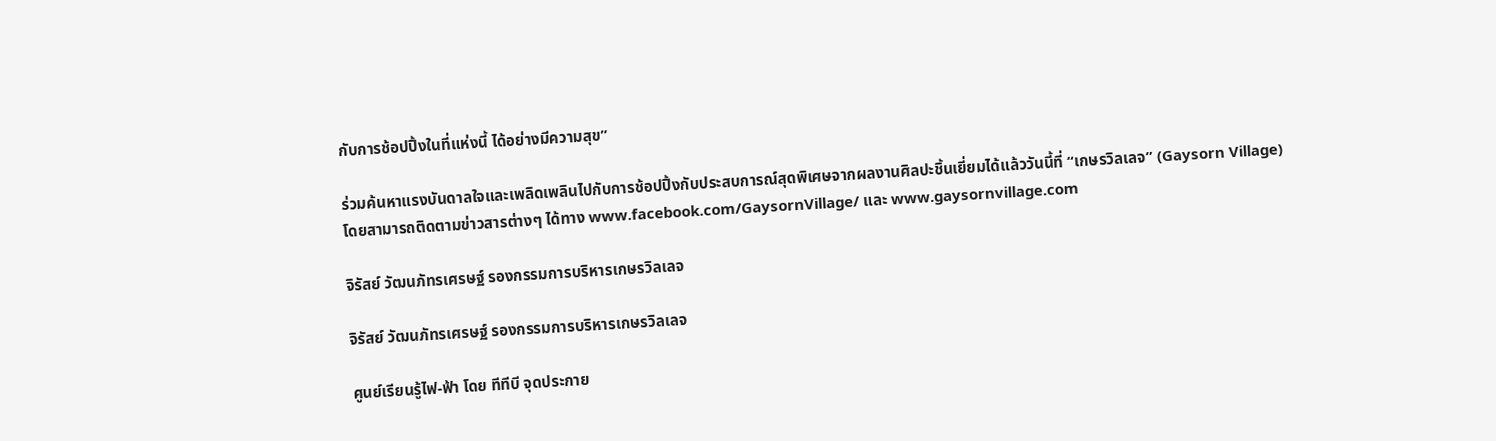กับการช้อปปิ้งในที่แห่งนี้ ได้อย่างมีความสุข”

ร่วมค้นหาแรงบันดาลใจและเพลิดเพลินไปกับการช้อปปิ้งกับประสบการณ์สุดพิเศษจากผลงานศิลปะชิ้นเยี่ยมได้แล้ววันนี้ที่ “เกษรวิลเลจ” (Gaysorn Village) โดยสามารถติดตามข่าวสารต่างๆ ได้ทาง www.facebook.com/GaysornVillage/ และ www.gaysornvillage.com

จิรัสย์ วัฒนภัทรเศรษฐ์ รองกรรมการบริหารเกษรวิลเลจ

จิรัสย์ วัฒนภัทรเศรษฐ์ รองกรรมการบริหารเกษรวิลเลจ

ศูนย์เรียนรู้ไฟ-ฟ้า โดย ทีทีบี จุดประกาย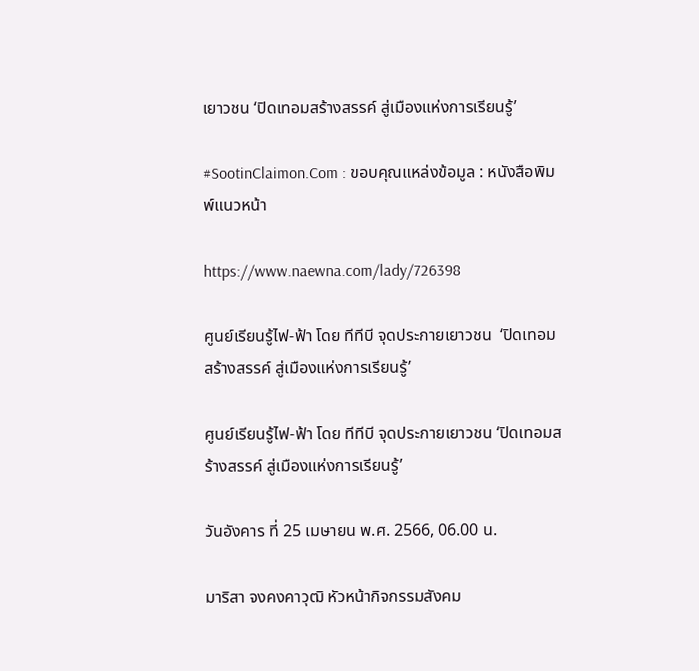เยาวชน ‘ปิดเทอมสร้างสรรค์ สู่เมืองแห่งการเรียนรู้’

#SootinClaimon.Com : ขอบคุณแหล่งข้อมูล : หนังสือพิมพ์แนวหน้า

https://www.naewna.com/lady/726398

ศูนย์เรียนรู้ไฟ-ฟ้า โดย ทีทีบี จุดประกายเยาวชน  ‘ปิดเทอมสร้างสรรค์ สู่เมืองแห่งการเรียนรู้’

ศูนย์เรียนรู้ไฟ-ฟ้า โดย ทีทีบี จุดประกายเยาวชน ‘ปิดเทอมสร้างสรรค์ สู่เมืองแห่งการเรียนรู้’

วันอังคาร ที่ 25 เมษายน พ.ศ. 2566, 06.00 น.

มาริสา จงคงคาวุฒิ หัวหน้ากิจกรรมสังคม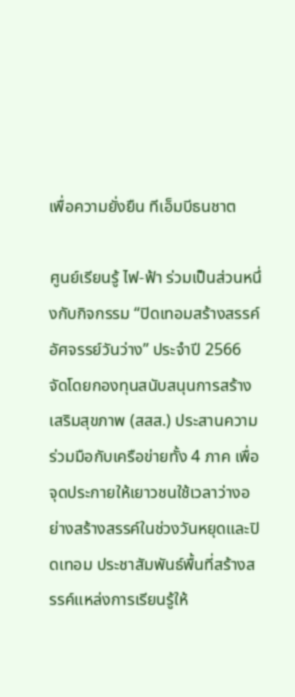เพื่อความยั่งยืน ทีเอ็มบีธนชาต

ศูนย์เรียนรู้ ไฟ-ฟ้า ร่วมเป็นส่วนหนึ่งกับกิจกรรม “ปิดเทอมสร้างสรรค์ อัศจรรย์วันว่าง” ประจำปี 2566 จัดโดยกองทุนสนับสนุนการสร้างเสริมสุขภาพ (สสส.) ประสานความร่วมมือกับเครือข่ายทั้ง 4 ภาค เพื่อจุดประกายให้เยาวชนใช้เวลาว่างอย่างสร้างสรรค์ในช่วงวันหยุดและปิดเทอม ประชาสัมพันธ์พื้นที่สร้างสรรค์แหล่งการเรียนรู้ให้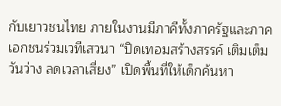กับเยาวชนไทย ภายในงานมีภาคีทั้งภาครัฐและภาคเอกชนร่วมเวทีเสวนา “ปิดเทอมสร้างสรรค์ เติมเต็มวันว่าง ลดเวลาเสี่ยง” เปิดพื้นที่ให้เด็กค้นหา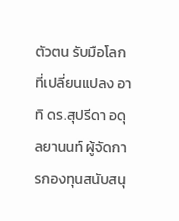ตัวตน รับมือโลกที่เปลี่ยนแปลง อาทิ ดร.สุปรีดา อดุลยานนท์ ผู้จัดการกองทุนสนับสนุ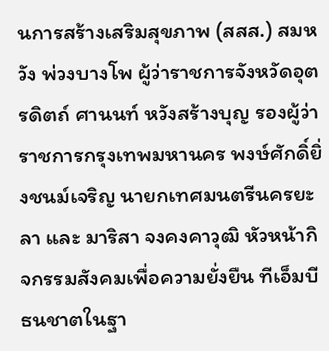นการสร้างเสริมสุขภาพ (สสส.) สมหวัง พ่วงบางโพ ผู้ว่าราชการจังหวัดอุตรดิตถ์ ศานนท์ หวังสร้างบุญ รองผู้ว่าราชการกรุงเทพมหานคร พงษ์ศักดิ์ยิ่งชนม์เจริญ นายกเทศมนตรีนครยะลา และ มาริสา จงคงคาวุฒิ หัวหน้ากิจกรรมสังคมเพื่อความยั่งยืน ทีเอ็มบีธนชาตในฐา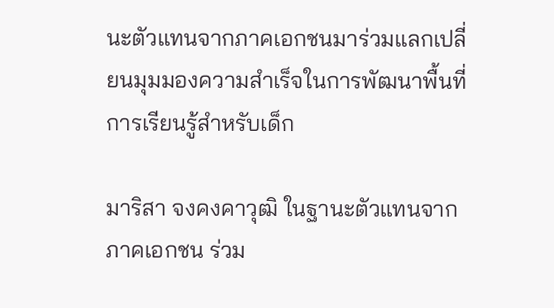นะตัวแทนจากภาคเอกชนมาร่วมแลกเปลี่ยนมุมมองความสำเร็จในการพัฒนาพื้นที่การเรียนรู้สำหรับเด็ก

มาริสา จงคงคาวุฒิ ในฐานะตัวแทนจากภาคเอกชน ร่วม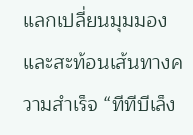แลกเปลี่ยนมุมมองและสะท้อนเส้นทางความสำเร็จ “ทีทีบีเล็ง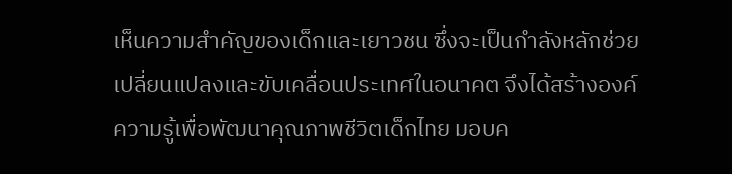เห็นความสำคัญของเด็กและเยาวชน ซึ่งจะเป็นกำลังหลักช่วยเปลี่ยนแปลงและขับเคลื่อนประเทศในอนาคต จึงได้สร้างองค์ความรู้เพื่อพัฒนาคุณภาพชีวิตเด็กไทย มอบค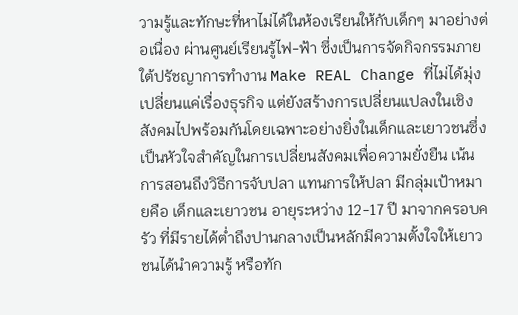วามรู้และทักษะที่หาไม่ได้ในห้องเรียนให้กับเด็กๆ มาอย่างต่อเนื่อง ผ่านศูนย์เรียนรู้ไฟ-ฟ้า ซึ่งเป็นการจัดกิจกรรมภายใต้ปรัชญาการทำงาน Make REAL Change ที่ไม่ได้มุ่งเปลี่ยนแค่เรื่องธุรกิจ แต่ยังสร้างการเปลี่ยนแปลงในเชิงสังคมไปพร้อมกันโดยเฉพาะอย่างยิ่งในเด็กและเยาวชนซึ่งเป็นหัวใจสำคัญในการเปลี่ยนสังคมเพื่อความยั่งยืน เน้นการสอนถึงวิธีการจับปลา แทนการให้ปลา มีกลุ่มเป้าหมายคือ เด็กและเยาวชน อายุระหว่าง 12-17 ปี มาจากครอบครัว ที่มีรายได้ต่ำถึงปานกลางเป็นหลักมีความตั้งใจให้เยาวชนได้นำความรู้ หรือทัก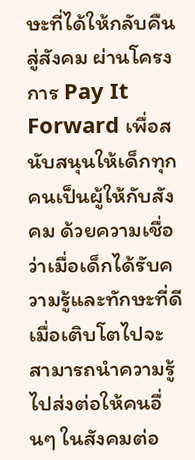ษะที่ได้ให้กลับคืนสู่สังคม ผ่านโครงการ Pay It Forward เพื่อสนับสนุนให้เด็กทุกคนเป็นผู้ให้กับสังคม ด้วยความเชื่อว่าเมื่อเด็กได้รับความรู้และทักษะที่ดี เมื่อเติบโตไปจะสามารถนำความรู้ไปส่งต่อให้คนอื่นๆ ในสังคมต่อ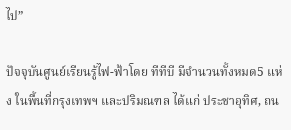ไป”

ปัจจุบันศูนย์เรียนรู้ไฟ-ฟ้าโดย ทีทีบี มีจำนวนทั้งหมด5 แห่ง ในพื้นที่กรุงเทพฯ และปริมณฑล ได้แก่ ประชาอุทิศ, ถน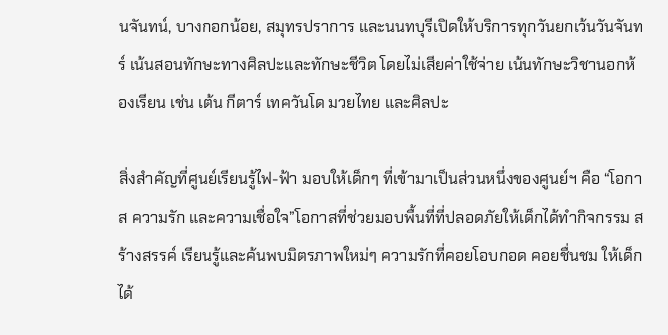นจันทน์, บางกอกน้อย, สมุทรปราการ และนนทบุรีเปิดให้บริการทุกวันยกเว้นวันจันทร์ เน้นสอนทักษะทางศิลปะและทักษะชีวิต โดยไม่เสียค่าใช้จ่าย เน้นทักษะวิชานอกห้องเรียน เช่น เต้น กีตาร์ เทควันโด มวยไทย และศิลปะ

สิ่งสำคัญที่ศูนย์เรียนรู้ไฟ-ฟ้า มอบให้เด็กๆ ที่เข้ามาเป็นส่วนหนึ่งของศูนย์ฯ คือ “โอกาส ความรัก และความเชื่อใจ”โอกาสที่ช่วยมอบพื้นที่ที่ปลอดภัยให้เด็กได้ทำกิจกรรม สร้างสรรค์ เรียนรู้และค้นพบมิตรภาพใหม่ๆ ความรักที่คอยโอบกอด คอยชื่นชม ให้เด็กได้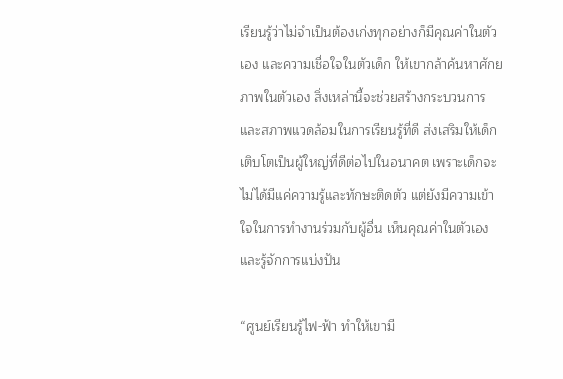เรียนรู้ว่าไม่จำเป็นต้องเก่งทุกอย่างก็มีคุณค่าในตัวเอง และความเชื่อใจในตัวเด็ก ให้เขากล้าค้นหาศักยภาพในตัวเอง สิ่งเหล่านี้จะช่วยสร้างกระบวนการและสภาพแวดล้อมในการเรียนรู้ที่ดี ส่งเสริมให้เด็กเติบโตเป็นผู้ใหญ่ที่ดีต่อไปในอนาคต เพราะเด็กจะไม่ได้มีแค่ความรู้และทักษะติดตัว แต่ยังมีความเข้าใจในการทำงานร่วมกับผู้อื่น เห็นคุณค่าในตัวเองและรู้จักการแบ่งปัน

“ศูนย์เรียนรู้ไฟ-ฟ้า ทำให้เขามี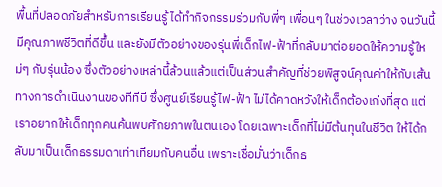พื้นที่ปลอดภัยสำหรับการเรียนรู้ ได้ทำกิจกรรมร่วมกับพี่ๆ เพื่อนๆ ในช่วงเวลาว่าง จนวันนี้มีคุณภาพชีวิตที่ดีขึ้น และยังมีตัวอย่างของรุ่นพี่เด็กไฟ-ฟ้าที่กลับมาต่อยอดให้ความรู้ใหม่ๆ กับรุ่นน้อง ซึ่งตัวอย่างเหล่านี้ล้วนแล้วแต่เป็นส่วนสำคัญที่ช่วยพิสูจน์คุณค่าให้กับเส้นทางการดำเนินงานของทีทีบี ซึ่งศูนย์เรียนรู้ไฟ-ฟ้า ไม่ได้คาดหวังให้เด็กต้องเก่งที่สุด แต่เราอยากให้เด็กทุกคนค้นพบศักยภาพในตนเอง โดยเฉพาะเด็กที่ไม่มีต้นทุนในชีวิต ให้ได้กลับมาเป็นเด็กธรรมดาเท่าเทียมกับคนอื่น เพราะเชื่อมั่นว่าเด็กธ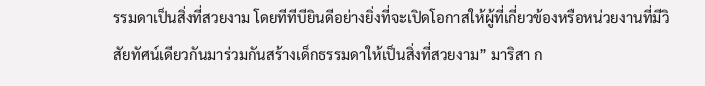รรมดาเป็นสิ่งที่สวยงาม โดยทีทีบียินดีอย่างยิ่งที่จะเปิดโอกาสให้ผู้ที่เกี่ยวข้องหรือหน่วยงานที่มีวิสัยทัศน์เดียวกันมาร่วมกันสร้างเด็กธรรมดาให้เป็นสิ่งที่สวยงาม” มาริสา ก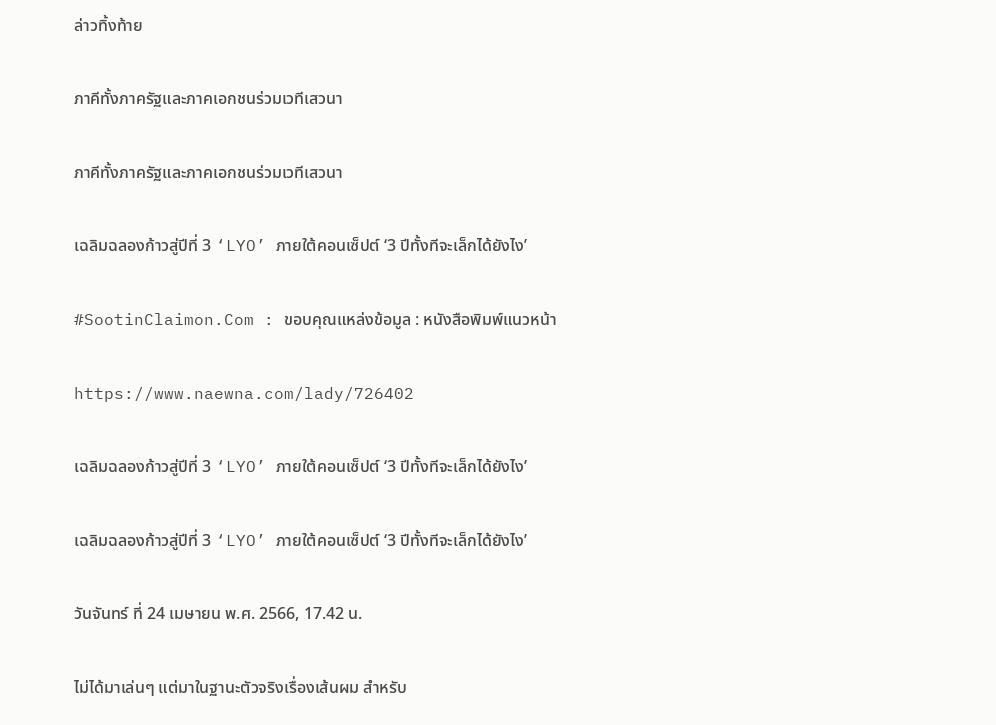ล่าวทิ้งท้าย

ภาคีทั้งภาครัฐและภาคเอกชนร่วมเวทีเสวนา

ภาคีทั้งภาครัฐและภาคเอกชนร่วมเวทีเสวนา

เฉลิมฉลองก้าวสู่ปีที่ 3 ‘LYO’ ภายใต้คอนเซ็ปต์ ‘3 ปีทั้งทีจะเล็กได้ยังไง’

#SootinClaimon.Com : ขอบคุณแหล่งข้อมูล : หนังสือพิมพ์แนวหน้า

https://www.naewna.com/lady/726402

เฉลิมฉลองก้าวสู่ปีที่ 3 ‘LYO’ ภายใต้คอนเซ็ปต์ ‘3 ปีทั้งทีจะเล็กได้ยังไง’

เฉลิมฉลองก้าวสู่ปีที่ 3 ‘LYO’ ภายใต้คอนเซ็ปต์ ‘3 ปีทั้งทีจะเล็กได้ยังไง’

วันจันทร์ ที่ 24 เมษายน พ.ศ. 2566, 17.42 น.

ไม่ได้มาเล่นๆ แต่มาในฐานะตัวจริงเรื่องเส้นผม สำหรับ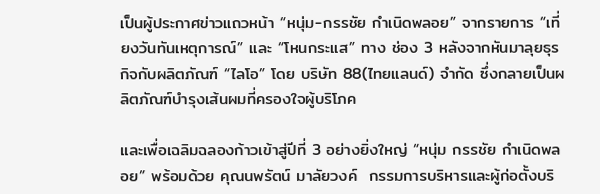เป็นผู้ประกาศข่าวแถวหน้า “หนุ่ม-กรรชัย กำเนิดพลอย” จากรายการ “เที่ยงวันทันเหตุการณ์” และ “โหนกระแส” ทาง ช่อง 3 หลังจากหันมาลุยธุรกิจกับผลิตภัณฑ์ “ไลโอ” โดย บริษัท 88(ไทยแลนด์) จำกัด ซึ่งกลายเป็นผลิตภัณฑ์บำรุงเส้นผมที่ครองใจผู้บริโภค

และเพื่อเฉลิมฉลองก้าวเข้าสู่ปีที่ 3 อย่างยิ่งใหญ่ “หนุ่ม กรรชัย กำเนิดพลอย” พร้อมด้วย คุณนพรัตน์ มาลัยวงค์  กรรมการบริหารและผู้ก่อตั้งบริ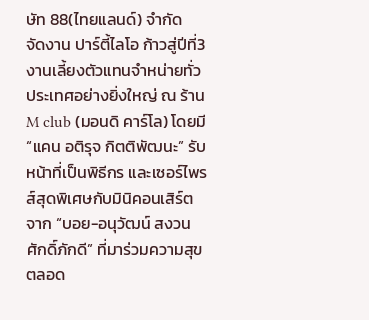ษัท 88(ไทยแลนด์) จำกัด  จัดงาน ปาร์ตี้ไลโอ ก้าวสู่ปีที่3 งานเลี้ยงตัวแทนจำหน่ายทั่วประเทศอย่างยิ่งใหญ่ ณ ร้าน M club (มอนดิ คาร์โล) โดยมี “แคน อติรุจ กิตติพัฒนะ” รับหน้าที่เป็นพิธีกร และเซอร์ไพรส์สุดพิเศษกับมินิคอนเสิร์ตจาก “บอย-อนุวัฒน์ สงวนศักดิ์ภักดี” ที่มาร่วมความสุขตลอด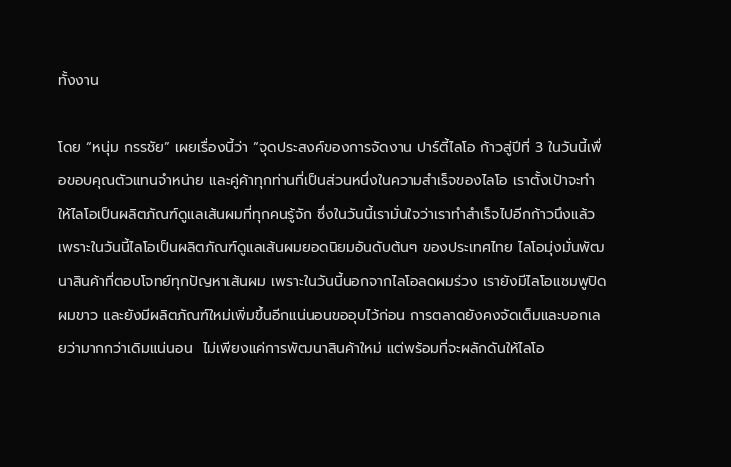ทั้งงาน

โดย “หนุ่ม กรรชัย” เผยเรื่องนี้ว่า “จุดประสงค์ของการจัดงาน ปาร์ตี้ไลโอ ก้าวสู่ปีที่ 3 ในวันนี้เพื่อขอบคุณตัวแทนจำหน่าย และคู่ค้าทุกท่านที่เป็นส่วนหนึ่งในความสำเร็จของไลโอ เราตั้งเป้าจะทำให้ไลโอเป็นผลิตภัณฑ์ดูแลเส้นผมที่ทุกคนรู้จัก ซึ่งในวันนี้เรามั่นใจว่าเราทำสำเร็จไปอีกก้าวนึงแล้ว เพราะในวันนี้ไลโอเป็นผลิตภัณฑ์ดูแลเส้นผมยอดนิยมอันดับต้นๆ ของประเทศไทย ไลโอมุ่งมั่นพัฒนาสินค้าที่ตอบโจทย์ทุกปัญหาเส้นผม เพราะในวันนี้นอกจากไลโอลดผมร่วง เรายังมีไลโอแชมพูปิดผมขาว และยังมีผลิตภัณฑ์ใหม่เพิ่มขึ้นอีกแน่นอนขออุบไว้ก่อน การตลาดยังคงจัดเต็มและบอกเลยว่ามากกว่าเดิมแน่นอน  ไม่เพียงแค่การพัฒนาสินค้าใหม่ แต่พร้อมที่จะผลักดันให้ไลโอ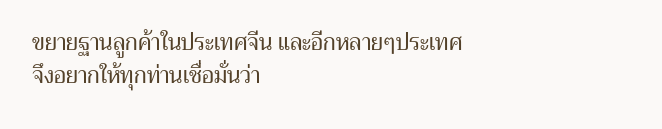ขยายฐานลูกค้าในประเทศจีน และอีกหลายๆประเทศ  จึงอยากให้ทุกท่านเชื่อมั่นว่า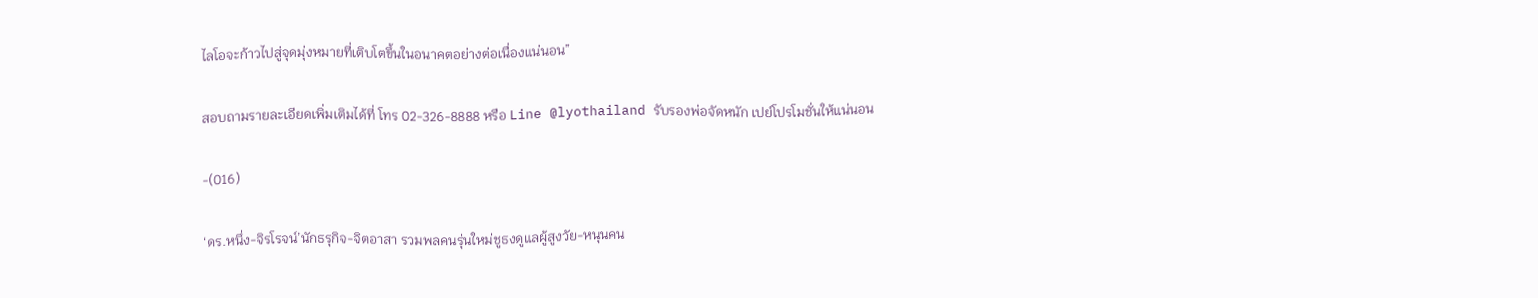ไลโอจะก้าวไปสู่จุดมุ่งหมายที่เติบโตขึ้นในอนาคตอย่างต่อเนื่องแน่นอน”

สอบถามรายละเอียดเพิ่มเติมได้ที่ โทร 02-326-8888 หรือ Line @lyothailand รับรองพ่อจัดหนัก เปย์โปรโมชั่นให้แน่นอน

-(016)

‘ดร.หนึ่ง-จิรโรจน์’นักธรุกิจ-จิตอาสา รวมพลคนรุ่นใหม่ชูธงดูแลผู้สูงวัย-หนุนคน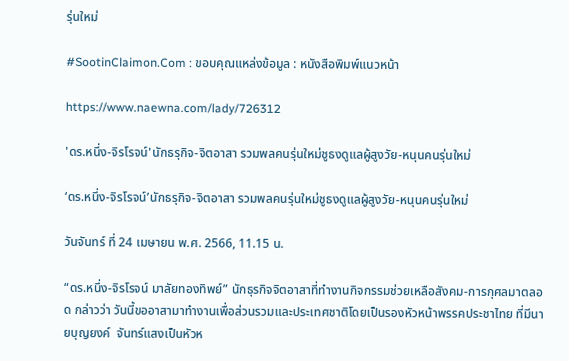รุ่นใหม่

#SootinClaimon.Com : ขอบคุณแหล่งข้อมูล : หนังสือพิมพ์แนวหน้า

https://www.naewna.com/lady/726312

'ดร.หนึ่ง-จิรโรจน์'นักธรุกิจ-จิตอาสา รวมพลคนรุ่นใหม่ชูธงดูแลผู้สูงวัย-หนุนคนรุ่นใหม่

‘ดร.หนึ่ง-จิรโรจน์’นักธรุกิจ-จิตอาสา รวมพลคนรุ่นใหม่ชูธงดูแลผู้สูงวัย-หนุนคนรุ่นใหม่

วันจันทร์ ที่ 24 เมษายน พ.ศ. 2566, 11.15 น.

“ดร.หนึ่ง-จิรโรจน์ มาลัยทองทิพย์” นักธุรกิจจิตอาสาที่ทำงานกิจกรรมช่วยเหลือสังคม-การกุศลมาตลอด กล่าวว่า วันนี้ขออาสามาทำงานเพื่อส่วนรวมและประเทศชาติโดยเป็นรองหัวหน้าพรรคประชาไทย ที่มีนายบุญยงค์  จันทร์แสงเป็นหัวห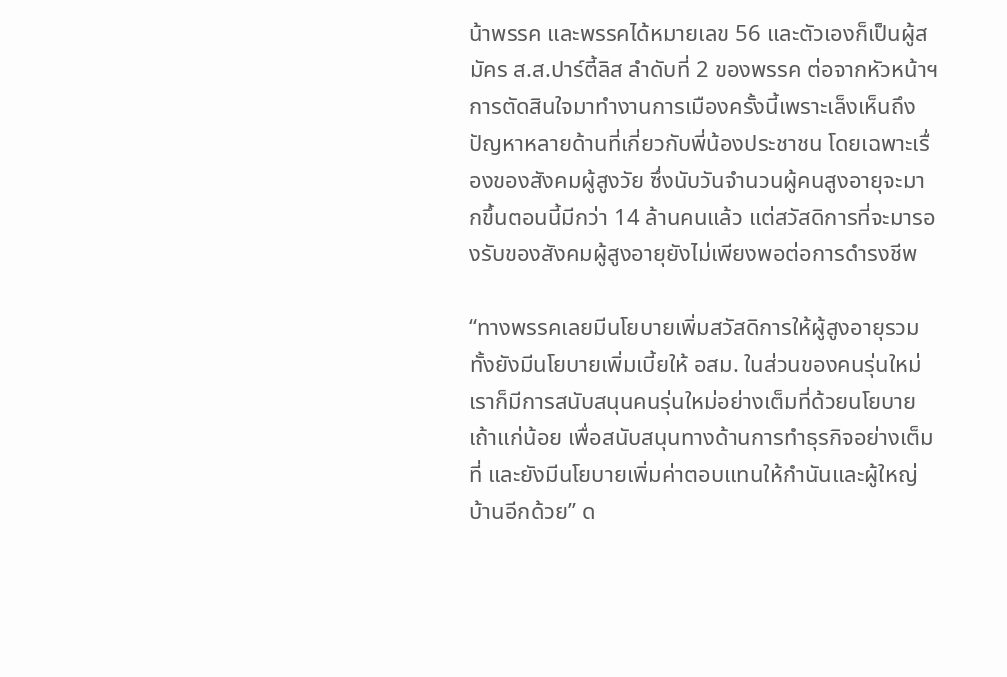น้าพรรค และพรรคได้หมายเลข 56 และตัวเองก็เป็นผู้สมัคร ส.ส.ปาร์ตี้ลิส ลำดับที่ 2 ของพรรค ต่อจากหัวหน้าฯ การตัดสินใจมาทำงานการเมืองครั้งนี้เพราะเล็งเห็นถึงปัญหาหลายด้านที่เกี่ยวกับพี่น้องประชาชน โดยเฉพาะเรื่องของสังคมผู้สูงวัย ซึ่งนับวันจำนวนผู้คนสูงอายุจะมากขึ้นตอนนี้มีกว่า 14 ล้านคนแล้ว แต่สวัสดิการที่จะมารองรับของสังคมผู้สูงอายุยังไม่เพียงพอต่อการดำรงชีพ

“ทางพรรคเลยมีนโยบายเพิ่มสวัสดิการให้ผู้สูงอายุรวมทั้งยังมีนโยบายเพิ่มเบี้ยให้ อสม. ในส่วนของคนรุ่นใหม่เราก็มีการสนับสนุนคนรุ่นใหม่อย่างเต็มที่ด้วยนโยบายเถ้าแก่น้อย เพื่อสนับสนุนทางด้านการทำธุรกิจอย่างเต็มที่ และยังมีนโยบายเพิ่มค่าตอบแทนให้กำนันและผู้ใหญ่บ้านอีกด้วย” ด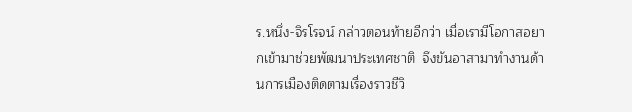ร.หนึ่ง-จิรโรจน์ กล่าวตอนท้ายอีกว่า เมื่อเรามีโอกาสอยากเข้ามาช่วยพัฒนาประเทศชาติ  จึงขันอาสามาทำงานด้านการเมืองติดตามเรื่องราวชีวิ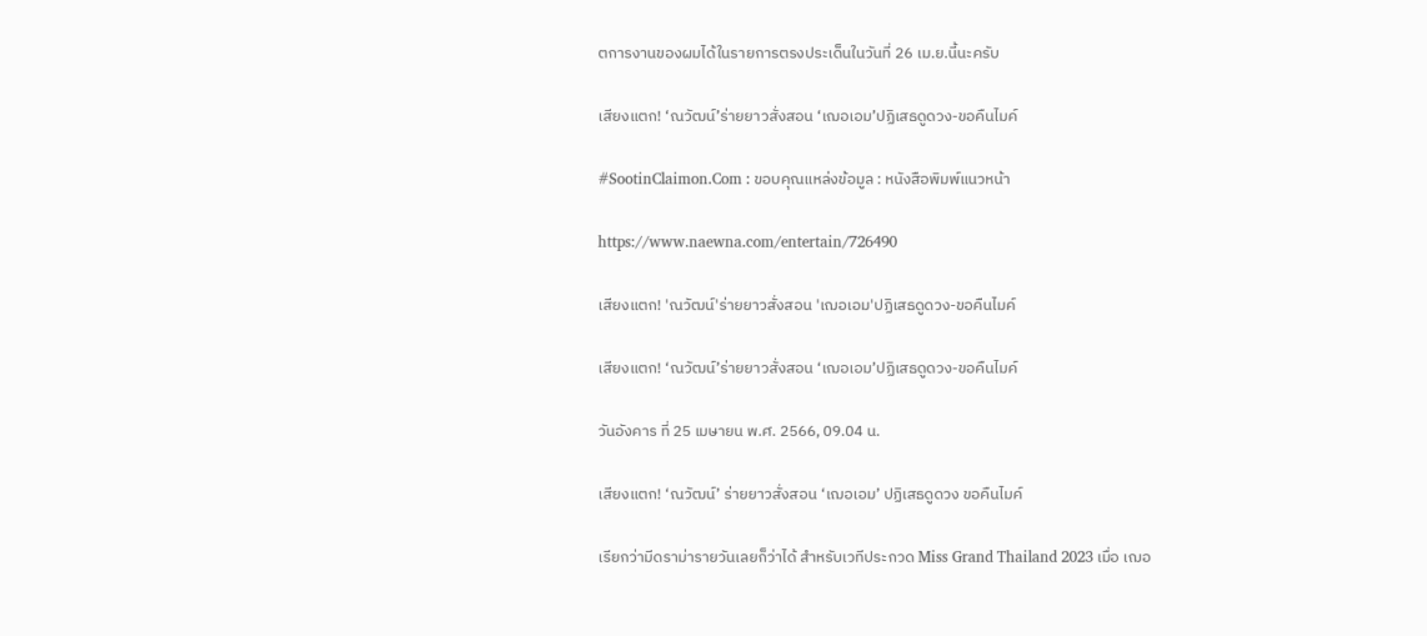ตการงานของผมได้ในรายการตรงประเด็นในวันที่ 26 เม.ย.นี้นะครับ

เสียงแตก! ‘ณวัฒน์’ร่ายยาวสั่งสอน ‘เฌอเอม’ปฏิเสธดูดวง-ขอคืนไมค์

#SootinClaimon.Com : ขอบคุณแหล่งข้อมูล : หนังสือพิมพ์แนวหน้า

https://www.naewna.com/entertain/726490

เสียงแตก! 'ณวัฒน์'ร่ายยาวสั่งสอน 'เฌอเอม'ปฏิเสธดูดวง-ขอคืนไมค์

เสียงแตก! ‘ณวัฒน์’ร่ายยาวสั่งสอน ‘เฌอเอม’ปฏิเสธดูดวง-ขอคืนไมค์

วันอังคาร ที่ 25 เมษายน พ.ศ. 2566, 09.04 น.

เสียงแตก! ‘ณวัฒน์’ ร่ายยาวสั่งสอน ‘เฌอเอม’ ปฏิเสธดูดวง ขอคืนไมค์

เรียกว่ามีดราม่ารายวันเลยก็ว่าได้ สำหรับเวทีประกวด Miss Grand Thailand 2023 เมื่อ เฌอ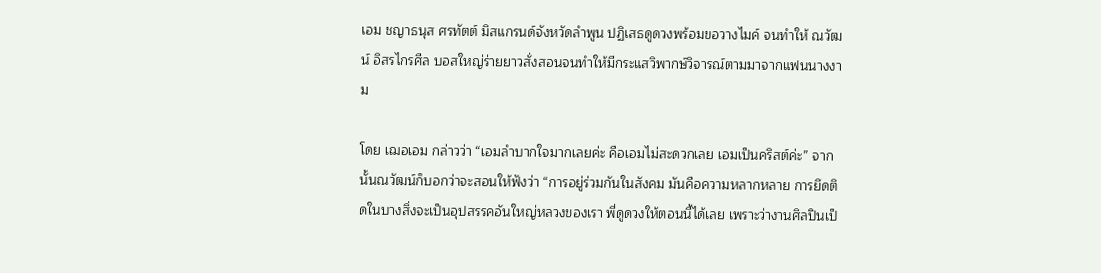เอม ชญาธนุส ศรทัตต์ มิสแกรนด์จังหวัดลำพูน ปฏิเสธดูดวงพร้อมขอวางไมค์ จนทำให้ ณวัฒน์ อิสรไกรศีล บอสใหญ่ร่ายยาวสั่งสอนจนทำให้มีกระแสวิพากษ์วิจารณ์ตามมาจากแฟนนางงาม

โดย เฌอเอม กล่าวว่า “เอมลำบากใจมากเลยค่ะ คือเอมไม่สะดวกเลย เอมเป็นคริสต์ค่ะ” จากนั้นณวัฒน์ก็บอกว่าจะสอนให้ฟังว่า “การอยู่ร่วมกันในสังคม มันคือความหลากหลาย การยึดติดในบางสิ่งจะเป็นอุปสรรคอันใหญ่หลวงของเรา พี่ดูดวงให้ตอนนี้ได้เลย เพราะว่างานศิลปินเป็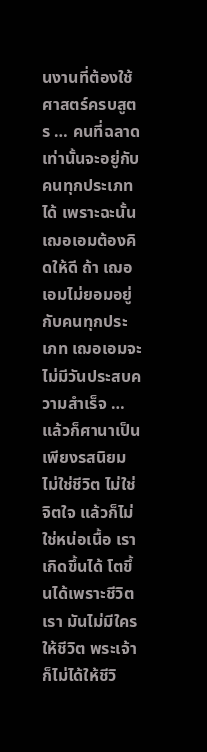นงานที่ต้องใช้ศาสตร์ครบสูตร … คนที่ฉลาดเท่านั้นจะอยู่กับคนทุกประเภทได้ เพราะฉะนั้นเฌอเอมต้องคิดให้ดี ถ้า เฌอเอมไม่ยอมอยู่กับคนทุกประเภท เฌอเอมจะไม่มีวันประสบความสำเร็จ … แล้วก็ศานาเป็นเพียงรสนิยม ไม่ใช่ชีวิต ไม่ใช่จิตใจ แล้วก็ไม่ใช่หน่อเนื้อ เราเกิดขึ้นได้ โตขึ้นได้เพราะชีวิตเรา มันไม่มีใครให้ชีวิต พระเจ้าก็ไม่ได้ให้ชีวิ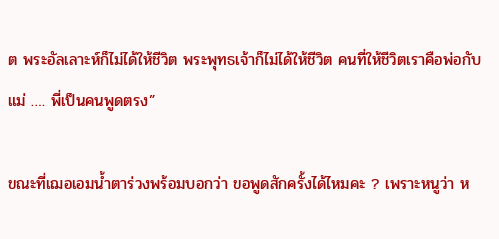ต พระอัลเลาะห์ก็ไม่ได้ให้ชีวิต พระพุทธเจ้าก็ไม่ได้ให้ชีวิต คนที่ให้ชีวิตเราคือพ่อกับแม่ …. พี่เป็นคนพูดตรง”

ขณะที่เฌอเอมน้ำตาร่วงพร้อมบอกว่า ขอพูดสักครั้งได้ไหมคะ ? เพราะหนูว่า ห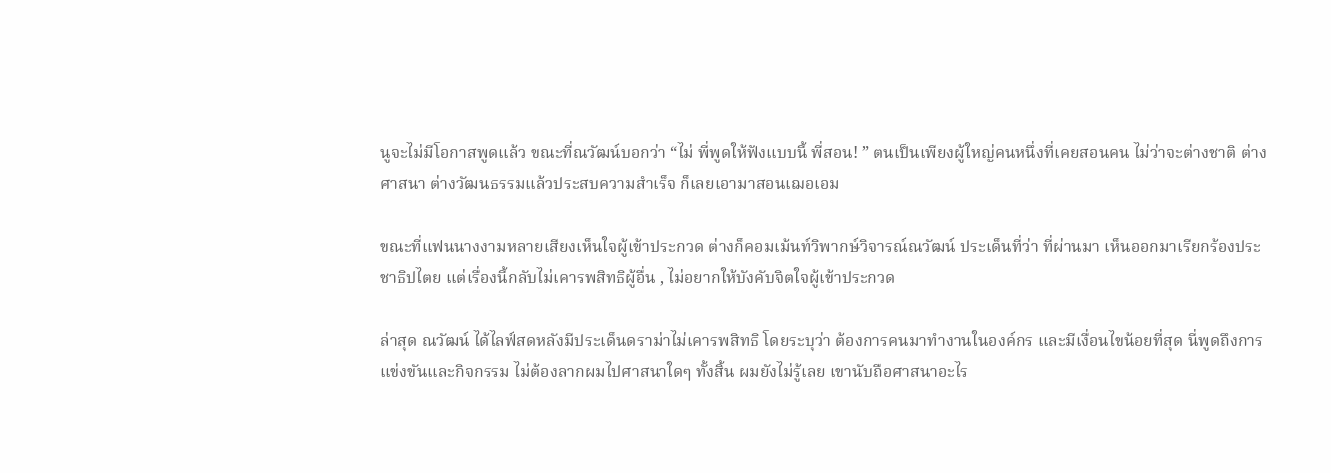นูจะไม่มีโอกาสพูดแล้ว ขณะที่ณวัฒน์บอกว่า “ไม่ พี่พูดให้ฟังแบบนี้ พี่สอน! ” ตนเป็นเพียงผู้ใหญ่คนหนึ่งที่เคยสอนคน ไม่ว่าจะต่างชาติ ต่างศาสนา ต่างวัฒนธรรมแล้วประสบความสำเร็จ ก็เลยเอามาสอนเฌอเอม

ขณะที่แฟนนางงามหลายเสียงเห็นใจผู้เข้าประกวด ต่างก็คอมเม้นท์วิพากษ์วิจารณ์ณวัฒน์ ประเด็นที่ว่า ที่ผ่านมา เห็นออกมาเรียกร้องประชาธิปไตย แต่เรื่องนี้กลับไม่เคารพสิทธิผู้อื่น , ไม่อยากให้บังคับจิตใจผู้เข้าประกวด

ล่าสุด ณวัฒน์ ได้ไลฟ์สดหลังมีประเด็นดราม่าไม่เคารพสิทธิ โดยระบุว่า ต้องการคนมาทำงานในองค์กร และมีเงื่อนไขน้อยที่สุด นี่พูดถึงการแข่งขันและกิจกรรม ไม่ต้องลากผมไปศาสนาใดๆ ทั้งสิ้น ผมยังไม่รู้เลย เขานับถือศาสนาอะไร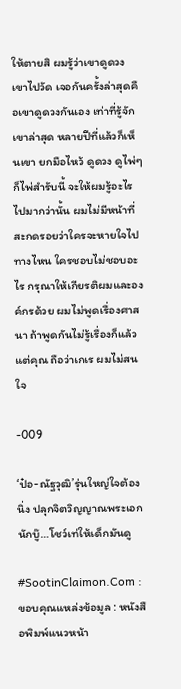ให้ตายสิ ผมรู้ว่าเขาดูดวง เขาไปวัด เจอกันครั้งล่าสุดคือเขาดูดวงกันเอง เท่าที่รู้จักเขาล่าสุด หลายปีที่แล้วก็เห็นเขา ยกมือไหว้ ดูดวง ดูไพ่ๆ ก็ไพ่สำรับนี้ จะให้ผมรู้อะไรไปมากว่านั้น ผมไม่มีหน้าที่สะกดรอยว่าใครจะหายใจไปทางไหน ใครชอบไม่ชอบอะไร กรุณาให้เกียรติผมและองค์กรด้วย ผมไม่พูดเรื่องศาสนา ถ้าพูดกันไม่รู้เรื่องก็แล้วแต่คุณ ถือว่าเกเร ผมไม่สนใจ

-009

‘ป๋อ-ณัฐวุฒิ’รุ่นใหญ่ใจต้องนิ่ง ปลุกจิตวิญญาณพระเอกนักบู๊…โชว์เท่ให้เด็กมันดู

#SootinClaimon.Com : ขอบคุณแหล่งข้อมูล : หนังสือพิมพ์แนวหน้า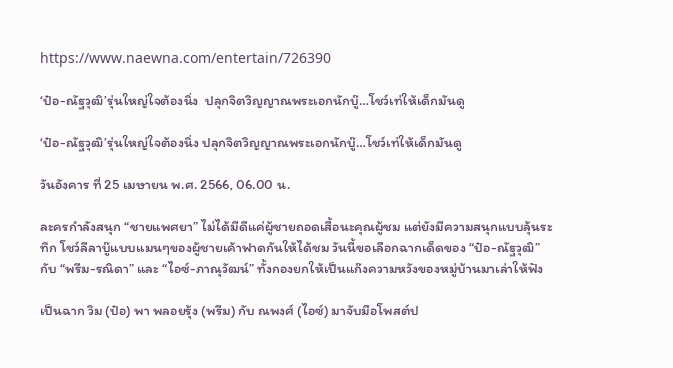https://www.naewna.com/entertain/726390

‘ป๋อ-ณัฐวุฒิ’รุ่นใหญ่ใจต้องนิ่ง  ปลุกจิตวิญญาณพระเอกนักบู๊…โชว์เท่ให้เด็กมันดู

‘ป๋อ-ณัฐวุฒิ’รุ่นใหญ่ใจต้องนิ่ง ปลุกจิตวิญญาณพระเอกนักบู๊…โชว์เท่ให้เด็กมันดู

วันอังคาร ที่ 25 เมษายน พ.ศ. 2566, 06.00 น.

ละครกำลังสนุก “ชายแพศยา” ไม่ได้มีดีแค่ผู้ชายถอดเสื้อนะคุณผู้ชม แต่ยังมีความสนุกแบบลุ้นระทึก โชว์ลีลาบู๊แบบแมนๆของผู้ชายเค้าฟาดกันให้ได้ชม วันนี้ขอเลือกฉากเด็ดของ “ป๋อ-ณัฐวุฒิ” กับ “พรีม-รณิดา” และ “ไอซ์-ภาณุวัฒน์” ทั้งกองยกให้เป็นแก๊งความหวังของหมู่บ้านมาเล่าให้ฟัง

เป็นฉาก วิม (ป๋อ) พา พลอยรุ้ง (พรีม) กับ ณพงศ์ (ไอซ์) มาจับมือโพสต์ป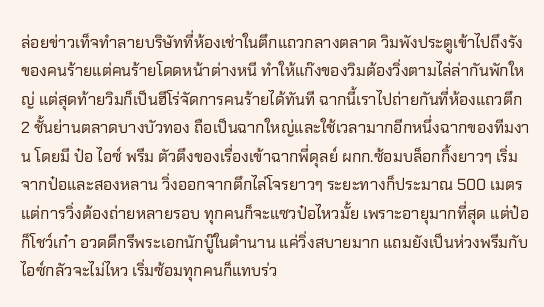ล่อยข่าวเท็จทำลายบริษัทที่ห้องเช่าในตึกแถวกลางตลาด วิมพังประตูเข้าไปถึงรังของคนร้ายแต่คนร้ายโดดหน้าต่างหนี ทำให้แก๊งของวิมต้องวิ่งตามไล่ล่ากันพักใหญ่ แต่สุดท้ายวิมก็เป็นฮีโร่จัดการคนร้ายได้ทันที ฉากนี้เราไปถ่ายกันที่ห้องแถวตึก 2 ชั้นย่านตลาดบางบัวทอง ถือเป็นฉากใหญ่และใช้เวลามากอีกหนึ่งฉากของทีมงาน โดยมี ป๋อ ไอซ์ พรีม ตัวตึงของเรื่องเข้าฉากพี่ดุลย์ ผกก.ซ้อมบล็อกกิ้งยาวๆ เริ่มจากป๋อและสองหลาน วิ่งออกจากตึกไล่โจรยาวๆ ระยะทางก็ประมาณ 500 เมตร แต่การวิ่งต้องถ่ายหลายรอบ ทุกคนก็จะแซวป๋อไหวมั้ย เพราะอายุมากที่สุด แต่ป๋อก็โชว์เก๋า อวดดีกรีพระเอกนักบู๊ในตำนาน แค่วิ่งสบายมาก แถมยังเป็นห่วงพรีมกับไอซ์กลัวจะไม่ไหว เริ่มซ้อมทุกคนก็แทบร่ว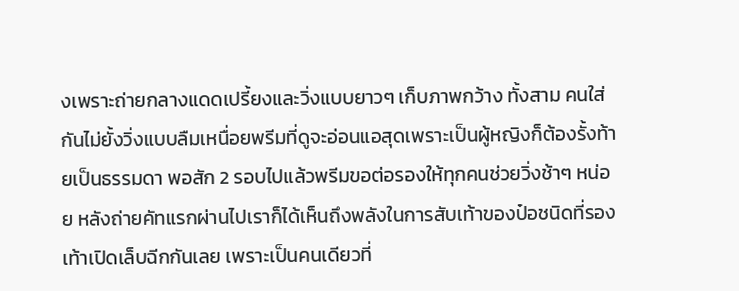งเพราะถ่ายกลางแดดเปรี้ยงและวิ่งแบบยาวๆ เก็บภาพกว้าง ทั้งสาม คนใส่กันไม่ยั้งวิ่งแบบลืมเหนื่อยพรีมที่ดูจะอ่อนแอสุดเพราะเป็นผู้หญิงก็ต้องรั้งท้ายเป็นธรรมดา พอสัก 2 รอบไปแล้วพรีมขอต่อรองให้ทุกคนช่วยวิ่งช้าๆ หน่อย หลังถ่ายคัทแรกผ่านไปเราก็ได้เห็นถึงพลังในการสับเท้าของป๋อชนิดที่รองเท้าเปิดเล็บฉีกกันเลย เพราะเป็นคนเดียวที่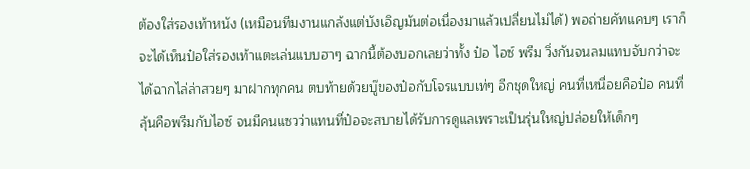ต้องใส่รองเท้าหนัง (เหมือนทีมงานแกล้งแต่บังเอิญมันต่อเนื่องมาแล้วเปลี่ยนไม่ได้) พอถ่ายคัทแคบๆ เราก็จะได้เห็นป๋อใส่รองเท้าแตะเล่นแบบฮาๆ ฉากนี้ต้องบอกเลยว่าทั้ง ป๋อ ไอซ์ พรีม วิ่งกันจนลมแทบจับกว่าจะได้ฉากไล่ล่าสวยๆ มาฝากทุกคน ตบท้ายด้วยบู๊ของป๋อกับโจรแบบเท่ๆ อีกชุดใหญ่ คนที่เหนื่อยคือป๋อ คนที่ลุ้นคือพรีมกับไอซ์ จนมีคนแซวว่าแทนที่ป๋อจะสบายได้รับการดูแลเพราะเป็นรุ่นใหญ่ปล่อยให้เด็กๆ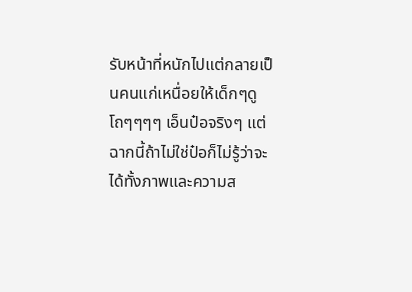รับหน้าที่หนักไปแต่กลายเป็นคนแก่เหนื่อยให้เด็กๆดู โถๆๆๆๆ เอ็นป๋อจริงๆ แต่ฉากนี้ถ้าไม่ใช่ป๋อก็ไม่รู้ว่าจะได้ทั้งภาพและความส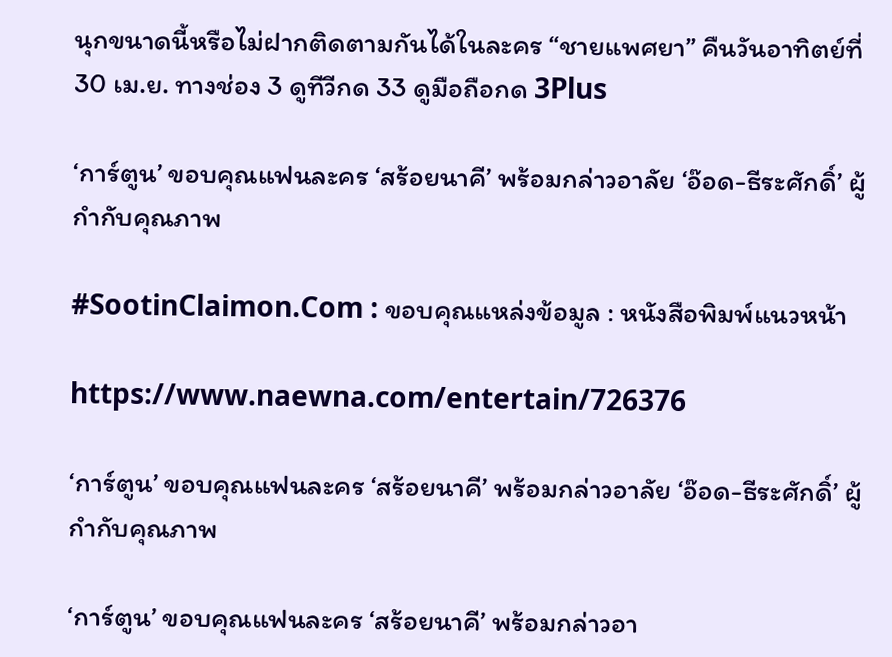นุกขนาดนี้หรือไม่ฝากติดตามกันได้ในละคร “ชายแพศยา” คืนวันอาทิตย์ที่ 30 เม.ย. ทางช่อง 3 ดูทีวีกด 33 ดูมือถือกด 3Plus

‘การ์ตูน’ ขอบคุณแฟนละคร ‘สร้อยนาคี’ พร้อมกล่าวอาลัย ‘อ๊อด-ธีระศักดิ์’ ผู้กำกับคุณภาพ

#SootinClaimon.Com : ขอบคุณแหล่งข้อมูล : หนังสือพิมพ์แนวหน้า

https://www.naewna.com/entertain/726376

‘การ์ตูน’ ขอบคุณแฟนละคร ‘สร้อยนาคี’ พร้อมกล่าวอาลัย ‘อ๊อด-ธีระศักดิ์’ ผู้กำกับคุณภาพ

‘การ์ตูน’ ขอบคุณแฟนละคร ‘สร้อยนาคี’ พร้อมกล่าวอา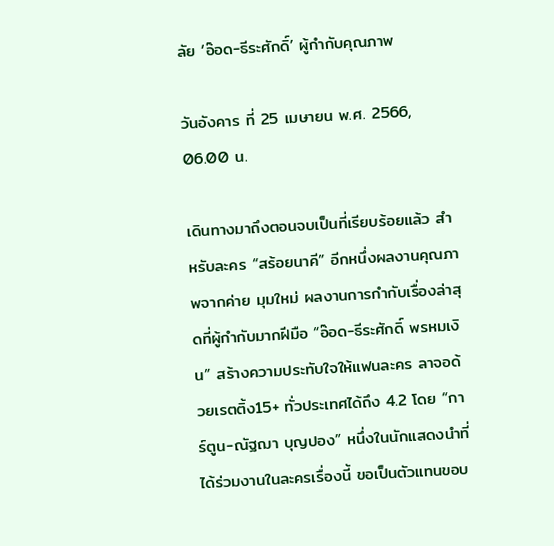ลัย ‘อ๊อด-ธีระศักดิ์’ ผู้กำกับคุณภาพ

วันอังคาร ที่ 25 เมษายน พ.ศ. 2566, 06.00 น.

เดินทางมาถึงตอนจบเป็นที่เรียบร้อยแล้ว สำหรับละคร “สร้อยนาคี” อีกหนึ่งผลงานคุณภาพจากค่าย มุมใหม่ ผลงานการกำกับเรื่องล่าสุดที่ผู้กำกับมากฝีมือ “อ๊อด-ธีระศักดิ์ พรหมเงิน” สร้างความประทับใจให้แฟนละคร ลาจอด้วยเรตติ้ง15+ ทั่วประเทศได้ถึง 4.2 โดย “การ์ตูน-ณัฐฌา บุญปอง” หนึ่งในนักแสดงนำที่ได้ร่วมงานในละครเรื่องนี้ ขอเป็นตัวแทนขอบ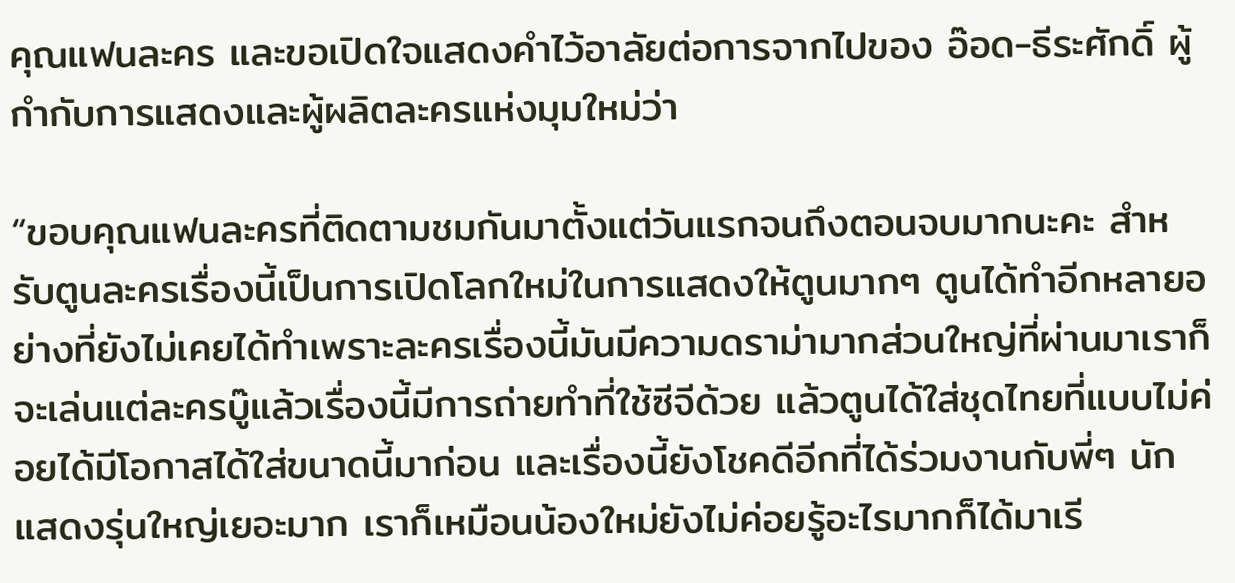คุณแฟนละคร และขอเปิดใจแสดงคำไว้อาลัยต่อการจากไปของ อ๊อด-ธีระศักดิ์ ผู้กำกับการแสดงและผู้ผลิตละครแห่งมุมใหม่ว่า

“ขอบคุณแฟนละครที่ติดตามชมกันมาตั้งแต่วันแรกจนถึงตอนจบมากนะคะ สำหรับตูนละครเรื่องนี้เป็นการเปิดโลกใหม่ในการแสดงให้ตูนมากๆ ตูนได้ทำอีกหลายอย่างที่ยังไม่เคยได้ทำเพราะละครเรื่องนี้มันมีความดราม่ามากส่วนใหญ่ที่ผ่านมาเราก็จะเล่นแต่ละครบู๊แล้วเรื่องนี้มีการถ่ายทำที่ใช้ซีจีด้วย แล้วตูนได้ใส่ชุดไทยที่แบบไม่ค่อยได้มีโอกาสได้ใส่ขนาดนี้มาก่อน และเรื่องนี้ยังโชคดีอีกที่ได้ร่วมงานกับพี่ๆ นักแสดงรุ่นใหญ่เยอะมาก เราก็เหมือนน้องใหม่ยังไม่ค่อยรู้อะไรมากก็ได้มาเรี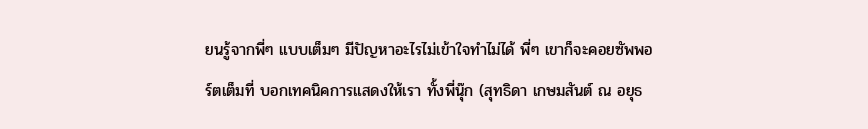ยนรู้จากพี่ๆ แบบเต็มๆ มีปัญหาอะไรไม่เข้าใจทำไม่ได้ พี่ๆ เขาก็จะคอยซัพพอร์ตเต็มที่ บอกเทคนิคการแสดงให้เรา ทั้งพี่นุ๊ก (สุทธิดา เกษมสันต์ ณ อยุธ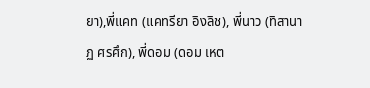ยา),พี่แคท (แคทรียา อิงลิช), พี่นาว (ทิสานาฏ ศรศึก), พี่ดอม (ดอม เหต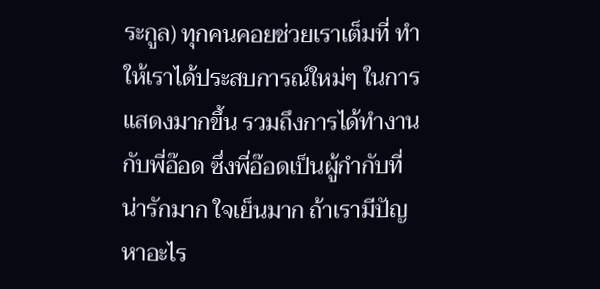ระกูล) ทุกคนคอยช่วยเราเต็มที่ ทำให้เราได้ประสบการณ์ใหม่ๆ ในการแสดงมากขึ้น รวมถึงการได้ทำงานกับพี่อ๊อด ซึ่งพี่อ๊อดเป็นผู้กำกับที่น่ารักมาก ใจเย็นมาก ถ้าเรามีปัญหาอะไร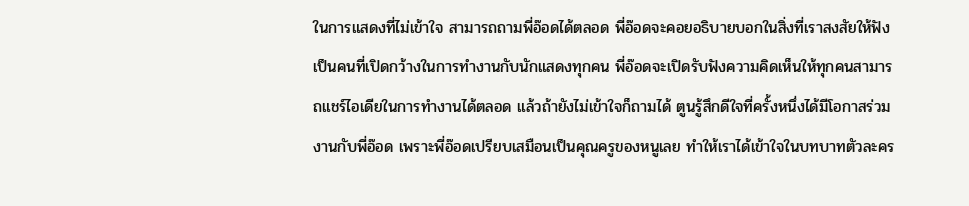ในการแสดงที่ไม่เข้าใจ สามารถถามพี่อ๊อดได้ตลอด พี่อ๊อดจะคอยอธิบายบอกในสิ่งที่เราสงสัยให้ฟัง เป็นคนที่เปิดกว้างในการทำงานกับนักแสดงทุกคน พี่อ๊อดจะเปิดรับฟังความคิดเห็นให้ทุกคนสามารถแชร์ไอเดียในการทำงานได้ตลอด แล้วถ้ายังไม่เข้าใจก็ถามได้ ตูนรู้สึกดีใจที่ครั้งหนึ่งได้มีโอกาสร่วมงานกับพี่อ๊อด เพราะพี่อ๊อดเปรียบเสมือนเป็นคุณครูของหนูเลย ทำให้เราได้เข้าใจในบทบาทตัวละคร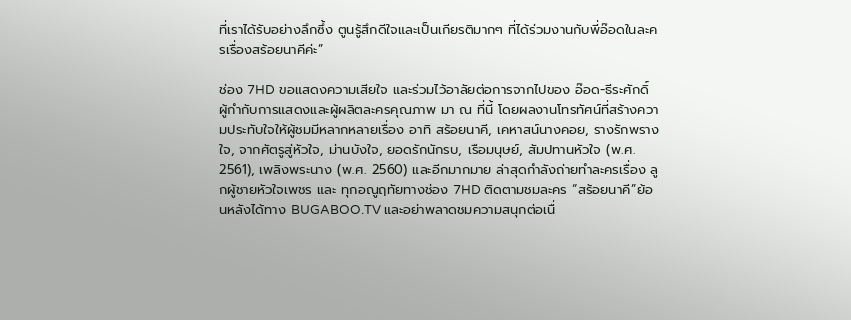ที่เราได้รับอย่างลึกซึ้ง ตูนรู้สึกดีใจและเป็นเกียรติมากๆ ที่ได้ร่วมงานกับพี่อ๊อดในละครเรื่องสร้อยนาคีค่ะ”

ช่อง 7HD ขอแสดงความเสียใจ และร่วมไว้อาลัยต่อการจากไปของ อ๊อด-ธีระศักดิ์ ผู้กำกับการแสดงและผู้ผลิตละครคุณภาพ มา ณ ที่นี้ โดยผลงานโทรทัศน์ที่สร้างความประทับใจให้ผู้ชมมีหลากหลายเรื่อง อาทิ สร้อยนาคี, เคหาสน์นางคอย, รางรักพรางใจ, จากศัตรูสู่หัวใจ, ม่านบังใจ, ยอดรักนักรบ, เรือมนุษย์, สัมปทานหัวใจ (พ.ศ. 2561), เพลิงพระนาง (พ.ศ. 2560) และอีกมากมาย ล่าสุดกำลังถ่ายทำละครเรื่อง ลูกผู้ชายหัวใจเพชร และ ทุกอณูฤทัยทางช่อง 7HD ติดตามชมละคร “สร้อยนาคี”ย้อนหลังได้ทาง BUGABOO.TV และอย่าพลาดชมความสนุกต่อเนื่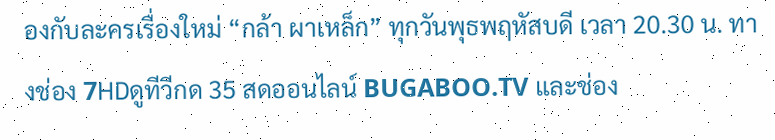องกับละครเรื่องใหม่ “กล้า ผาเหล็ก” ทุกวันพุธพฤหัสบดี เวลา 20.30 น. ทางช่อง 7HDดูทีวีกด 35 สดออนไลน์ BUGABOO.TV และช่อง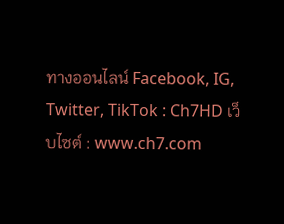ทางออนไลน์ Facebook, IG, Twitter, TikTok : Ch7HD เว็บไซต์ : www.ch7.com